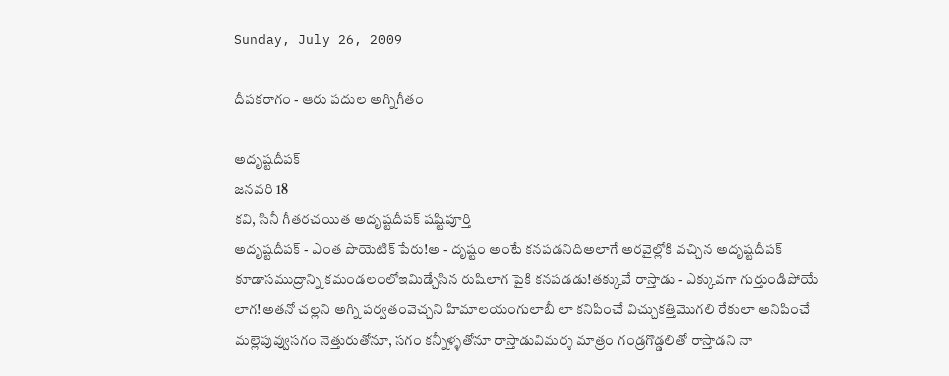Sunday, July 26, 2009

దీపకరాగం - ఆరు పదుల అగ్నిగీతం

అదృష్టదీపక్
జనవరి 18
కవి, సినీ గీతరచయిత అదృష్టదీపక్ షష్టిపూర్తి
అదృష్టదీపక్ - ఎంత పొయెటిక్ పేరు!అ - దృష్టం అంటే కనపడనిదిఅలాగే అరవైల్లోకి వచ్చిన అదృష్టదీపక్ కూడాసముద్రాన్ని కమండలంలోఇమిడ్చేసిన రుషిలాగ పైకి కనపడడు!తక్కువే రాస్తాడు - ఎక్కువగా గుర్తుండిపోయే లాగ!అతనో చల్లని అగ్ని పర్వతంవెచ్చని హిమాలయంగులాబీ లా కనిపించే విచ్చుకత్తిమొగలి రేకులా అనిపించే మల్లెపువ్వుసగం నెత్తురుతోనూ, సగం కన్నీళ్ళతోనూ రాస్తాడువిమర్శ మాత్రం గండ్రగొడ్డలితో రాస్తాడని నా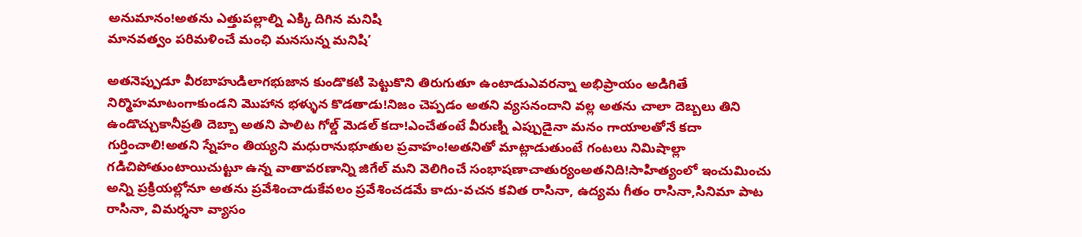అనుమానం!అతను ఎత్తుపల్లాల్ని ఎక్కి దిగిన మనిషి
మానవత్వం పరిమళించే మంఛి మనసున్న మనిషి’

అతనెప్పుడూ వీరబాహుడిలాగభుజాన కుండొకటి పెట్టుకొని తిరుగుతూ ఉంటాడుఎవరన్నా అభిప్రాయం అడిగితే నిర్మొహమాటంగాకుండని మొహాన భళ్ళున కొడతాడు!నిజం చెప్పడం అతని వ్యసనందాని వల్ల అతను చాలా దెబ్బలు తిని ఉండొచ్చుకానీప్రతి దెబ్బా అతని పాలిట గోల్డ్ మెడల్ కదా!ఎంచేతంటే వీరుణ్ని ఎప్పుడైనా మనం గాయాలతోనే కదా గుర్తించాలి!అతని స్నేహం తియ్యని మధురానుభూతుల ప్రవాహం!అతనితో మాట్లాడుతుంటే గంటలు నిమిషాల్లా గడిచిపోతుంటాయిచుట్టూ ఉన్న వాతావరణాన్ని జిగేల్ మని వెలిగించే సంభాషణాచాతుర్యంఅతనిది!సాహిత్యంలో ఇంచుమించు అన్ని ప్రక్రియల్లోనూ అతను ప్రవేశించాడుకేవలం ప్రవేశించడమే కాదు-వచన కవిత రాసినా, ఉద్యమ గీతం రాసినా,సినిమా పాట రాసినా, విమర్శనా వ్యాసం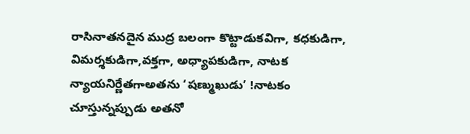రాసినాతనదైన ముద్ర బలంగా కొట్టాడుకవిగా, కధకుడిగా, విమర్శకుడిగా,వక్తగా, అధ్యాపకుడిగా, నాటక న్యాయనిర్ణేతగాఅతను ‘షణ్ముఖుడు’ !నాటకం చూస్తున్నప్పుడు అతనో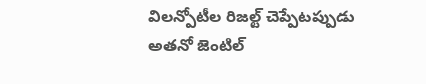విలన్పోటీల రిజల్ట్ చెప్పేటప్పుడు అతనో జెంటిల్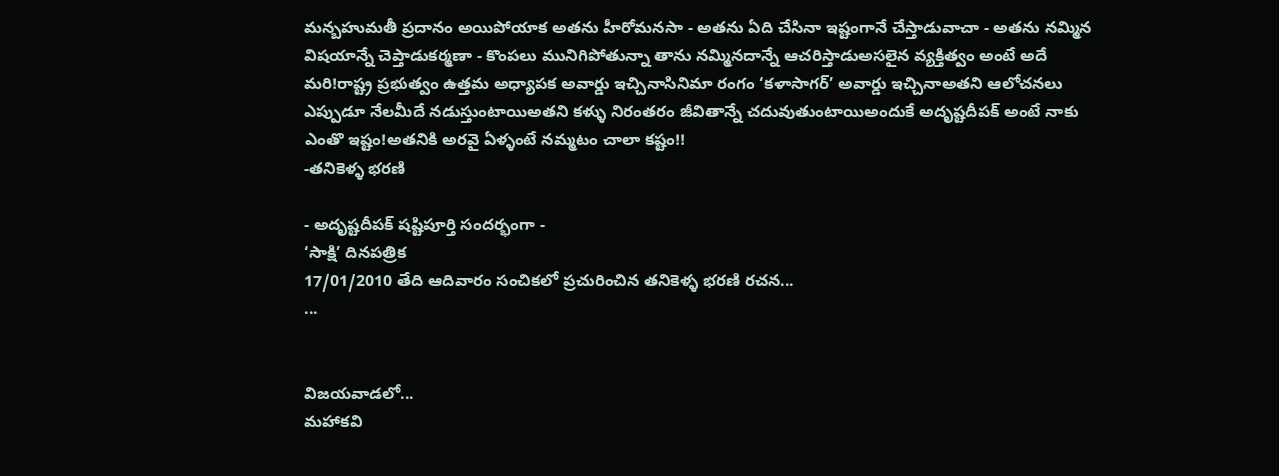మన్బహుమతీ ప్రదానం అయిపోయాక అతను హీరోమనసా - అతను ఏది చేసినా ఇష్టంగానే చేస్తాడువాచా - అతను నమ్మిన విషయాన్నే చెప్తాడుకర్మణా - కొంపలు మునిగిపోతున్నా తాను నమ్మినదాన్నే ఆచరిస్తాడుఅసలైన వ్యక్తిత్వం అంటే అదే మరి!రాష్ట్ర ప్రభుత్వం ఉత్తమ అధ్యాపక అవార్డు ఇచ్చినాసినిమా రంగం ‘కళాసాగర్’ అవార్డు ఇచ్చినాఅతని ఆలోచనలు ఎప్పుడూ నేలమీదే నడుస్తుంటాయిఅతని కళ్ళు నిరంతరం జీవితాన్నే చదువుతుంటాయిఅందుకే అదృష్టదీపక్ అంటే నాకు ఎంతొ ఇష్టం!అతనికి అరవై ఏళ్ళంటే నమ్మటం చాలా కష్టం!!
-తనికెళ్ళ భరణి

- అదృష్టదీపక్ షష్టిపూర్తి సందర్భంగా -
‘సాక్షి’ దినపత్రిక
17/01/2010 తేది ఆదివారం సంచికలో ప్రచురించిన తనికెళ్ళ భరణి రచన...
...


విజయవాడలో...
మహాకవి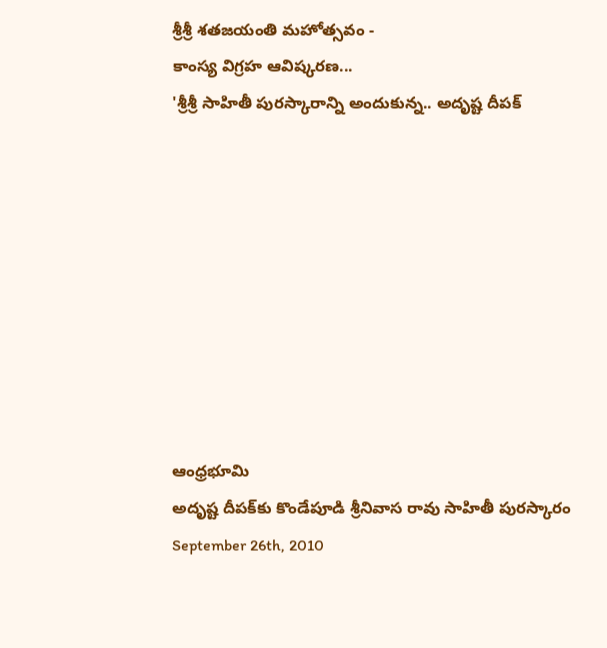శ్రీశ్రీ శతజయంతి మహోత్సవం -
కాంస్య విగ్రహ ఆవిష్కరణ...
'శ్రీశ్రీ సాహితీ పురస్కారాన్ని అందుకున్న.. అదృష్ట దీపక్









ఆంధ్రభూమి
అదృష్ట దీపక్‌కు కొండేపూడి శ్రీనివాస రావు సాహితీ పురస్కారం
September 26th, 2010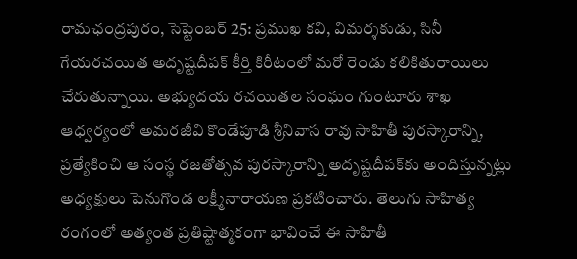రామఛంద్రపురం, సెప్టెంబర్ 25: ప్రముఖ కవి, విమర్శకుడు, సినీ గేయరచయిత అదృష్టదీపక్ కీర్తి కిరీటంలో మరో రెండు కలికితురాయిలు చేరుతున్నాయి. అభ్యుదయ రచయితల సంఘం గుంటూరు శాఖ ఆధ్వర్యంలో అమరజీవి కొండేపూడి శ్రీనివాస రావు సాహితీ పురస్కారాన్ని, ప్రత్యేకించి ఆ సంస్థ రజతోత్సవ పురస్కారాన్ని అదృష్టదీపక్‌కు అందిస్తున్నట్లు అధ్యక్షులు పెనుగొండ లక్ష్మీనారాయణ ప్రకటించారు. తెలుగు సాహిత్య రంగంలో అత్యంత ప్రతిష్టాత్మకంగా భావించే ఈ సాహితీ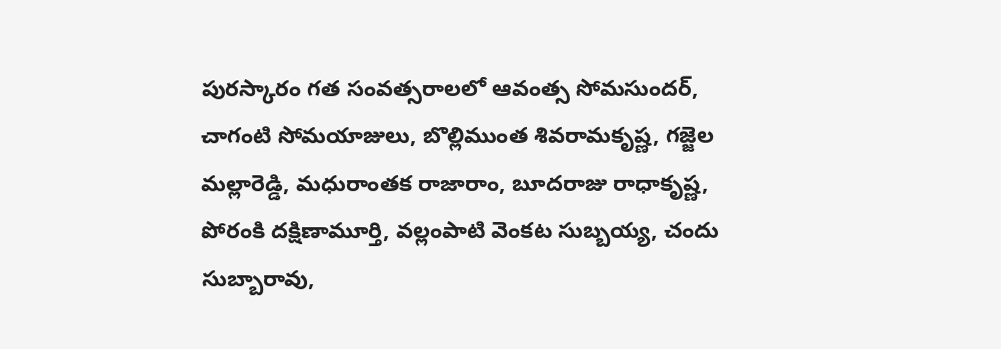పురస్కారం గత సంవత్సరాలలో ఆవంత్స సోమసుందర్, చాగంటి సోమయాజులు, బొల్లిముంత శివరామకృష్ణ, గజ్జెల మల్లారెడ్డి, మధురాంతక రాజారాం, బూదరాజు రాధాకృష్ణ, పోరంకి దక్షిణామూర్తి, వల్లంపాటి వెంకట సుబ్బయ్య, చందు సుబ్బారావు,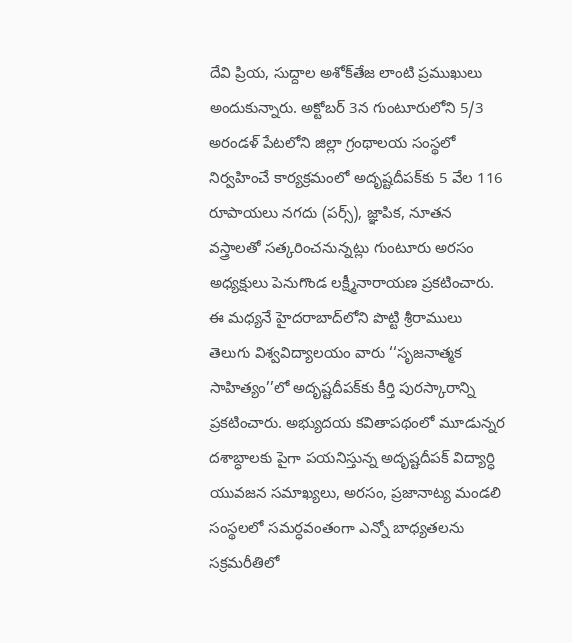దేవి ప్రియ, సుద్దాల అశోక్‌తేజ లాంటి ప్రముఖులు అందుకున్నారు. అక్టోబర్ 3న గుంటూరులోని 5/3 అరండళ్ పేటలోని జిల్లా గ్రంథాలయ సంస్థలో నిర్వహించే కార్యక్రమంలో అదృష్టదీపక్‌కు 5 వేల 116 రూపాయలు నగదు (పర్స్), జ్ఞాపిక, నూతన వస్త్రాలతో సత్కరించనున్నట్లు గుంటూరు అరసం అధ్యక్షులు పెనుగొండ లక్ష్మీనారాయణ ప్రకటించారు. ఈ మధ్యనే హైదరాబాద్‌లోని పొట్టి శ్రీరాములు తెలుగు విశ్వవిద్యాలయం వారు ‘‘సృజనాత్మక సాహిత్యం’’లో అదృష్టదీపక్‌కు కీర్తి పురస్కారాన్ని ప్రకటించారు. అభ్యుదయ కవితాపథంలో మూడున్నర దశాబ్ధాలకు పైగా పయనిస్తున్న అదృష్టదీపక్ విద్యార్ధి యువజన సమాఖ్యలు, అరసం, ప్రజానాట్య మండలి సంస్థలలో సమర్ధవంతంగా ఎన్నో బాధ్యతలను సక్రమరీతిలో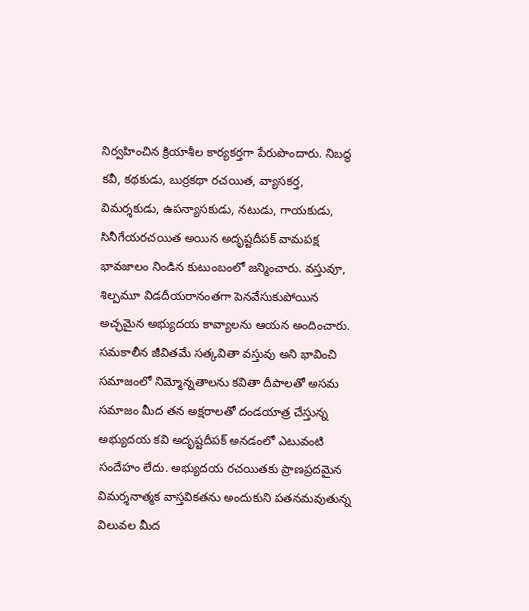నిర్వహించిన క్రియాశీల కార్యకర్తగా పేరుపొందారు. నిబద్ధ కవీ, కథకుడు, బుర్రకథా రచయిత, వ్యాసకర్త, విమర్శకుడు, ఉపన్యాసకుడు, నటుడు, గాయకుడు, సినీగేయరచయిత అయిన అదృష్టదీపక్ వామపక్ష భావజాలం నిండిన కుటుంబంలో జన్మించారు. వస్తువూ, శిల్పమూ విడదీయరానంతగా పెనవేసుకుపోయిన అచ్ఛమైన అభ్యుదయ కావ్యాలను ఆయన అందించారు. సమకాలీన జీవితమే సత్కవితా వస్తువు అని భావించి సమాజంలో నిమ్మోన్నతాలను కవితా దీపాలతో అసమ సమాజం మీద తన అక్షరాలతో దండయాత్ర చేస్తున్న అభ్యుదయ కవి అదృష్టదీపక్ అనడంలో ఎటువంటి సందేహం లేదు. అభ్యుదయ రచయితకు ప్రాణప్రదమైన విమర్శనాత్మక వాస్తవికతను అందుకుని పతనమవుతున్న విలువల మీద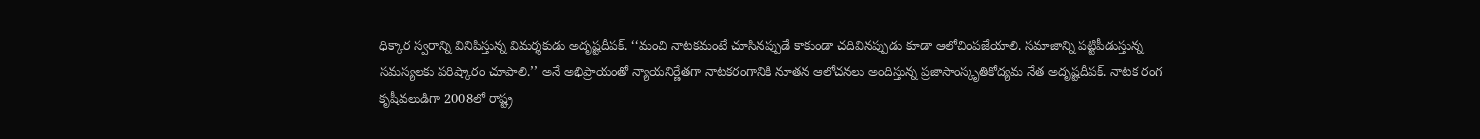ధిక్కార స్వరాన్ని వినిపిస్తున్న విమర్శకుడు అదృష్టదీపక్. ‘‘మంచి నాటకమంటే చూసినప్పుడే కాకుండా చదివినప్పుడు కూడా ఆలోచింపజేయాలి. సమాజాన్ని పట్టిపీడుస్తున్న సమస్యలకు పరిష్కారం చూపాలి.’’ అనే అభిప్రాయంతో న్యాయనిర్ణేతగా నాటకరంగానికి నూతన ఆలోచనలు అందిస్తున్న ప్రజాసాంస్కృతికోద్యమ నేత అదృష్టదీపక్. నాటక రంగ కృషీవలుడిగా 2008లో రాష్ట్ర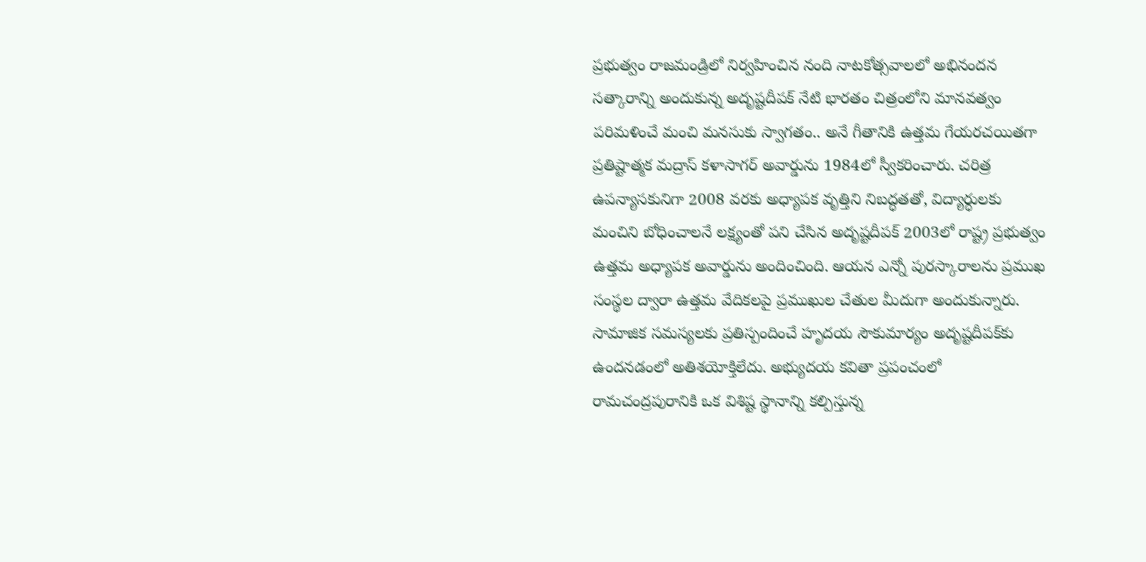ప్రభుత్వం రాజమండ్రిలో నిర్వహించిన నంది నాటకోత్సవాలలో అభినందన సత్కారాన్ని అందుకున్న అదృష్టదీపక్ నేటి భారతం చిత్రంలోని మానవత్వం పరిమళించే మంచి మనసుకు స్వాగతం.. అనే గీతానికి ఉత్తమ గేయరచయితగా ప్రతిష్టాత్మక మద్రాస్ కళాసాగర్ అవార్డును 1984లో స్వీకరించారు. చరిత్ర ఉపన్యాసకునిగా 2008 వరకు అధ్యాపక వృత్తిని నిబద్ధతతో, విద్యార్ధులకు మంచిని బోధించాలనే లక్ష్యంతో పని చేసిన అదృష్టదీపక్ 2003లో రాష్ట్ర ప్రభుత్వం ఉత్తమ అధ్యాపక అవార్డును అందించింది. ఆయన ఎన్నో పురస్కారాలను ప్రముఖ సంస్థల ద్వారా ఉత్తమ వేదికలపై ప్రముఖుల చేతుల మీదుగా అందుకున్నారు. సామాజిక సమస్యలకు ప్రతిస్పందించే హృదయ సౌకుమార్యం అదృష్టదీపక్‌కు ఉందనడంలో అతిశయోక్తిలేదు. అభ్యుదయ కవితా ప్రపంచంలో రామచంద్రపురానికి ఒక విశిష్ట స్థానాన్ని కల్పిస్తున్న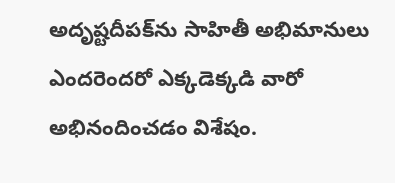అదృష్టదీపక్‌ను సాహితీ అభిమానులు ఎందరెందరో ఎక్కడెక్కడి వారో అభినందించడం విశేషం.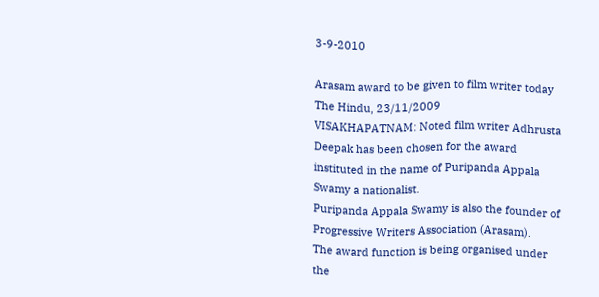3-9-2010

Arasam award to be given to film writer today
The Hindu, 23/11/2009
VISAKHAPATNAM: Noted film writer Adhrusta Deepak has been chosen for the award instituted in the name of Puripanda Appala Swamy a nationalist.
Puripanda Appala Swamy is also the founder of Progressive Writers Association (Arasam).
The award function is being organised under the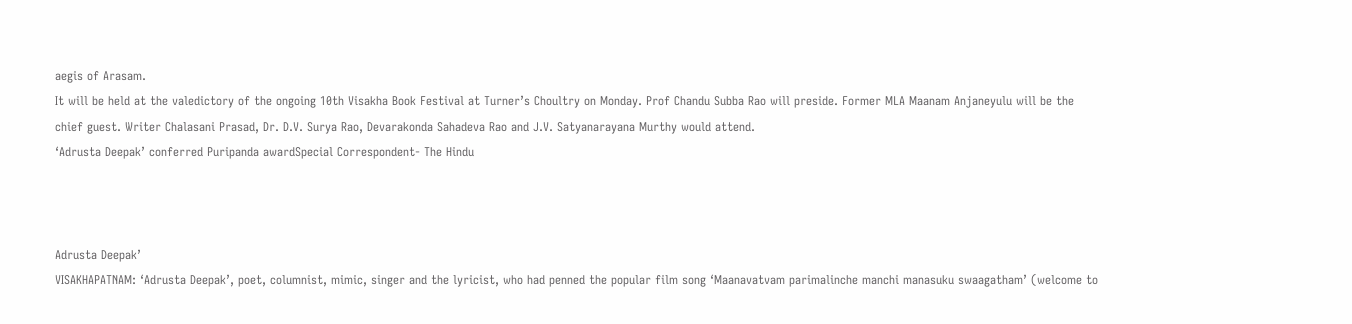aegis of Arasam.
It will be held at the valedictory of the ongoing 10th Visakha Book Festival at Turner’s Choultry on Monday. Prof Chandu Subba Rao will preside. Former MLA Maanam Anjaneyulu will be the chief guest. Writer Chalasani Prasad, Dr. D.V. Surya Rao, Devarakonda Sahadeva Rao and J.V. Satyanarayana Murthy would attend.
‘Adrusta Deepak’ conferred Puripanda awardSpecial Correspondent- The Hindu



Adrusta Deepak’
VISAKHAPATNAM: ‘Adrusta Deepak’, poet, columnist, mimic, singer and the lyricist, who had penned the popular film song ‘Maanavatvam parimalinche manchi manasuku swaagatham’ (welcome to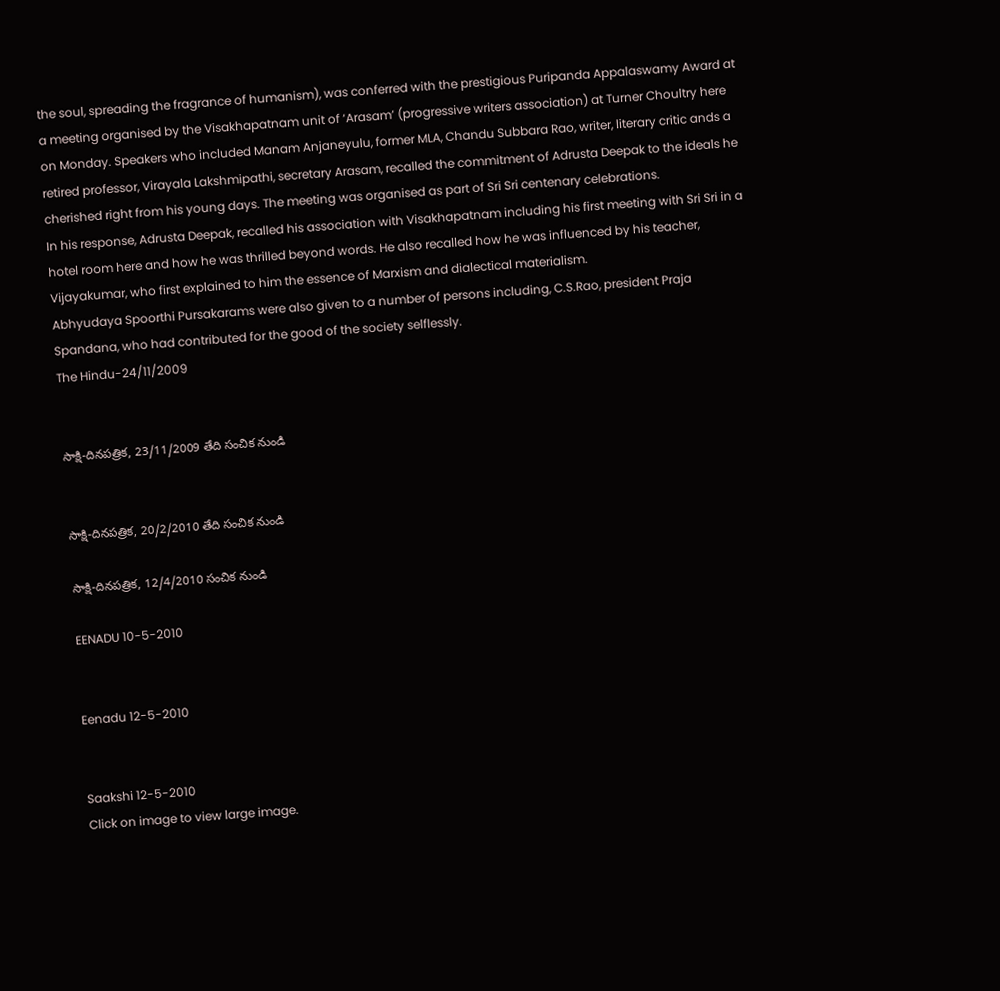the soul, spreading the fragrance of humanism), was conferred with the prestigious Puripanda Appalaswamy Award at a meeting organised by the Visakhapatnam unit of ‘Arasam’ (progressive writers association) at Turner Choultry here on Monday. Speakers who included Manam Anjaneyulu, former MLA, Chandu Subbara Rao, writer, literary critic ands a retired professor, Virayala Lakshmipathi, secretary Arasam, recalled the commitment of Adrusta Deepak to the ideals he cherished right from his young days. The meeting was organised as part of Sri Sri centenary celebrations.
In his response, Adrusta Deepak, recalled his association with Visakhapatnam including his first meeting with Sri Sri in a hotel room here and how he was thrilled beyond words. He also recalled how he was influenced by his teacher, Vijayakumar, who first explained to him the essence of Marxism and dialectical materialism.
Abhyudaya Spoorthi Pursakarams were also given to a number of persons including, C.S.Rao, president Praja Spandana, who had contributed for the good of the society selflessly.
The Hindu-24/11/2009


సాక్షి-దినపత్రిక, 23/11/2009 తేది సంచిక నుండి


సాక్షి-దినపత్రిక, 20/2/2010 తేది సంచిక నుండి

సాక్షి-దినపత్రిక, 12/4/2010 సంచిక నుండి

EENADU 10-5-2010


Eenadu 12-5-2010


Saakshi 12-5-2010
Click on image to view large image.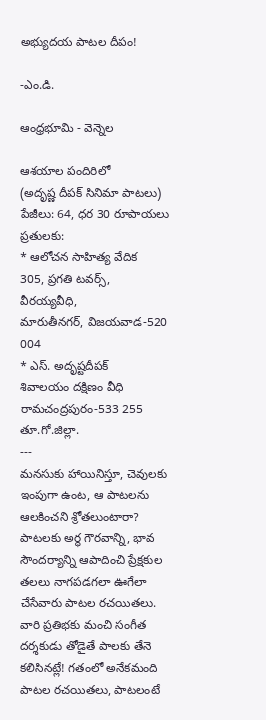అభ్యుదయ పాటల దీపం!

-ఎం.డి.

ఆంధ్రభూమి - వెన్నెల

ఆశయాల పందిరిలో
(అదృష్ణ దీపక్ సినిమా పాటలు)
పేజీలు: 64, ధర 30 రూపాయలు
ప్రతులకు:
* ఆలోచన సాహిత్య వేదిక
305, ప్రగతి టవర్స్, వీరయ్యవీధి,
మారుతీనగర్, విజయవాడ-520 004
* ఎస్. అదృష్టదీపక్
శివాలయం దక్షిణం వీధి
రామచంద్రపురం-533 255
తూ.గో.జిల్లా.
---
మనసుకు హాయినిస్తూ, చెవులకు ఇంపుగా ఉంట, ఆ పాటలను ఆలకించని శ్రోతలుంటారా? పాటలకు అర్థ గౌరవాన్ని, భావ సౌందర్యాన్ని ఆపాదించి ప్రేక్షకుల తలలు నాగపడగలా ఊగేలా చేసేవారు పాటల రచయితలు. వారి ప్రతిభకు మంచి సంగీత దర్శకుడు తోడైతే పాలకు తేనె కలిసినట్లే! గతంలో అనేకమంది పాటల రచయితలు, పాటలంటే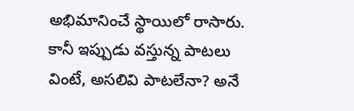అభిమానించే స్థాయిలో రాసారు. కానీ ఇప్పుడు వస్తున్న పాటలు వింటే, అసలివి పాటలేనా? అనే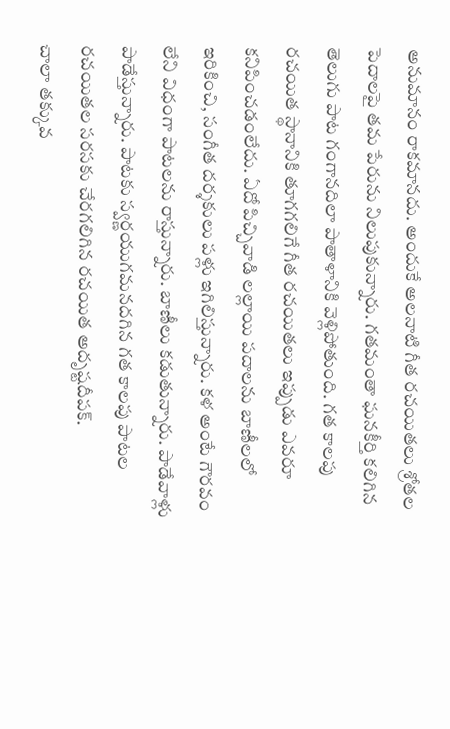అనుమానం రాకమానదు. అందుకే అలనాటి గీత రచయితలు శ్రోతల పెదాలపై తమ పేరును నిలుపుకున్నారు. గతమంతా ఘనకీర్తి కలిగిన తెలుగు పాట గంగానదిలా పాతాళానికి వెళ్లిపోతుంది. గత కాలపు రచయిత స్థానానికి తూగగలిగే గీత రచయితలు ఇప్పుడు ఎవరూ కనిపించడంలేదు. ఏదో పిచ్చివాడి లల్లాయి పదాలను బాణీలలో ఇరికించి, సంగీత దర్శకులు పళ్లు ఇగిలిస్తున్నారు. కళ అంటే గౌరవం లేని విధంగా పాటలను రాస్తున్నారు. బాణీలు కడుతున్నారు. పాడేవాళ్లు పాడేస్తున్నారు. పాటకు స్వర్ణయుగమనదగిన గత కాలపు పాటల రచయితల సరసకు చేరగలిగిన రచయిత అదృష్టదీపక్.
చాలా తక్కువ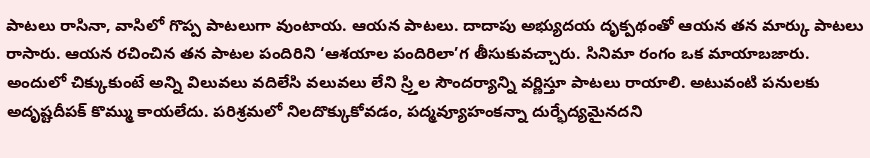పాటలు రాసినా, వాసిలో గొప్ప పాటలుగా వుంటాయ. ఆయన పాటలు. దాదాపు అభ్యుదయ దృక్పథంతో ఆయన తన మార్కు పాటలు రాసారు. ఆయన రచించిన తన పాటల పందిరిని ‘ఆశయాల పందిరిలా’గ తీసుకువచ్చారు. సినిమా రంగం ఒక మాయాబజారు. అందులో చిక్కుకుంటే అన్ని విలువలు వదిలేసి వలువలు లేని స్ర్తిల సౌందర్యాన్ని వర్ణిస్తూ పాటలు రాయాలి. అటువంటి పనులకు అదృష్టదీపక్ కొమ్ము కాయలేదు. పరిశ్రమలో నిలదొక్కుకోవడం, పద్మవ్యూహంకన్నా దుర్భేద్యమైనదని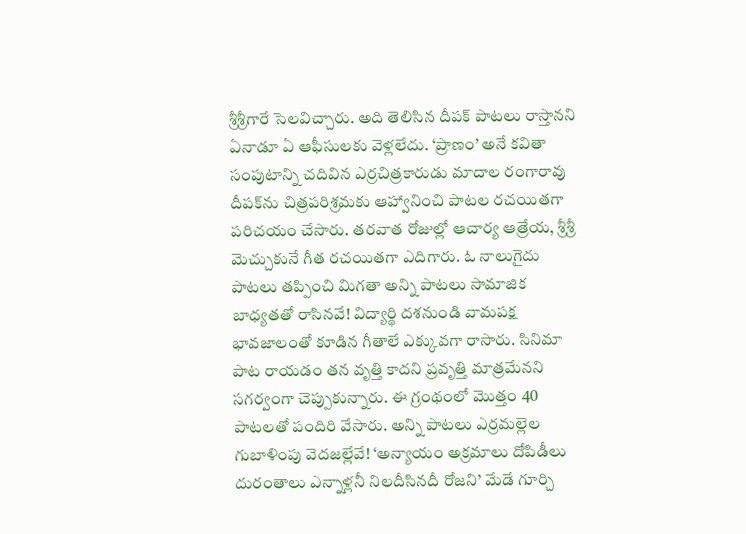శ్రీశ్రీగారే సెలవిచ్చారు. అది తెలిసిన దీపక్ పాటలు రాస్తానని ఏనాడూ ఏ ఆఫీసులకు వెళ్లలేదు. ‘ప్రాణం’ అనే కవితా సంపుటాన్ని చదివిన ఎర్రచిత్రకారుడు మాదాల రంగారావు దీపక్‌ను చిత్రపరిశ్రమకు ఆహ్వానించి పాటల రచయితగా పరిచయం చేసారు. తరవాత రోజుల్లో ఆచార్య ఆత్రేయ, శ్రీశ్రీ మెచ్చుకునే గీత రచయితగా ఎదిగారు. ఓ నాలుగైదు పాటలు తప్పించి మిగతా అన్ని పాటలు సామాజిక బాధ్యతతో రాసినవే! విద్యార్థి దశనుండి వామపక్ష భావజాలంతో కూడిన గీతాలే ఎక్కువగా రాసారు. సినిమా పాట రాయడం తన వృత్తి కాదని ప్రవృత్తి మాత్రమేనని సగర్వంగా చెప్పుకున్నారు. ఈ గ్రంథంలో మొత్తం 40 పాటలతో పందిరి వేసారు. అన్ని పాటలు ఎర్రమల్లెల గుబాళింపు వెదజల్లేవే! ‘అన్యాయం అక్రమాలు దోపిడీలు దురంతాలు ఎన్నాళ్లనీ నిలదీసినదీ రోజని’ మేడే గూర్చి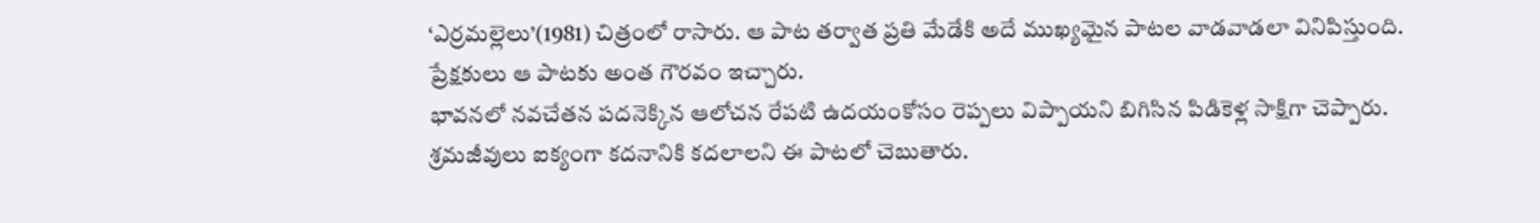‘ఎర్రమల్లెలు’(1981) చిత్రంలో రాసారు. ఆ పాట తర్వాత ప్రతి మేడేకి అదే ముఖ్యమైన పాటల వాడవాడలా వినిపిస్తుంది. ప్రేక్షకులు ఆ పాటకు అంత గౌరవం ఇచ్చారు.
భావనలో నవచేతన పదనెక్కిన ఆలోచన రేపటి ఉదయంకోసం రెప్పలు విప్పాయని బిగిసిన పిడికెళ్ల సాక్షిగా చెప్పారు. శ్రమజీవులు ఐక్యంగా కదనానికి కదలాలని ఈ పాటలో చెబుతారు.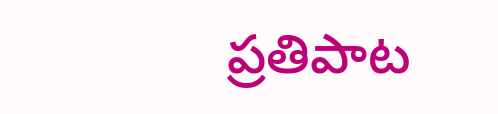ప్రతిపాట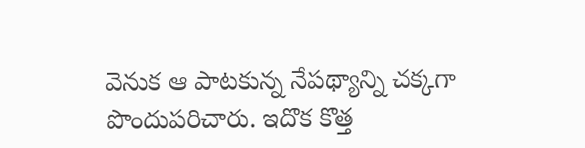వెనుక ఆ పాటకున్న నేపథ్యాన్ని చక్కగా పొందుపరిచారు. ఇదొక కొత్త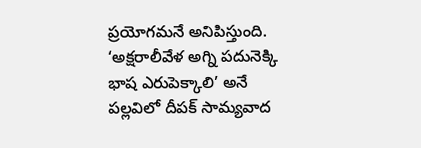ప్రయోగమనే అనిపిస్తుంది. ‘అక్షరాలీవేళ అగ్ని పదునెక్కి భాష ఎరుపెక్కాలి’ అనే పల్లవిలో దీపక్ సామ్యవాద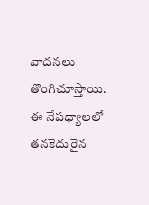వాదనలు తొంగిచూస్తాయి. ఈ నేపధ్యాలలో తనకెదురైన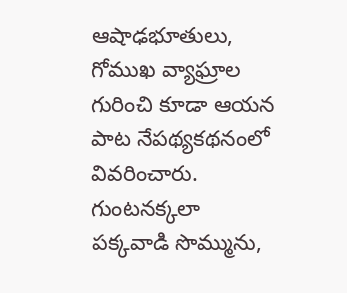ఆషాఢభూతులు, గోముఖ వ్యాఘ్రాల గురించి కూడా ఆయన పాట నేపథ్యకథనంలో వివరించారు. గుంటనక్కలా పక్కవాడి సొమ్మును,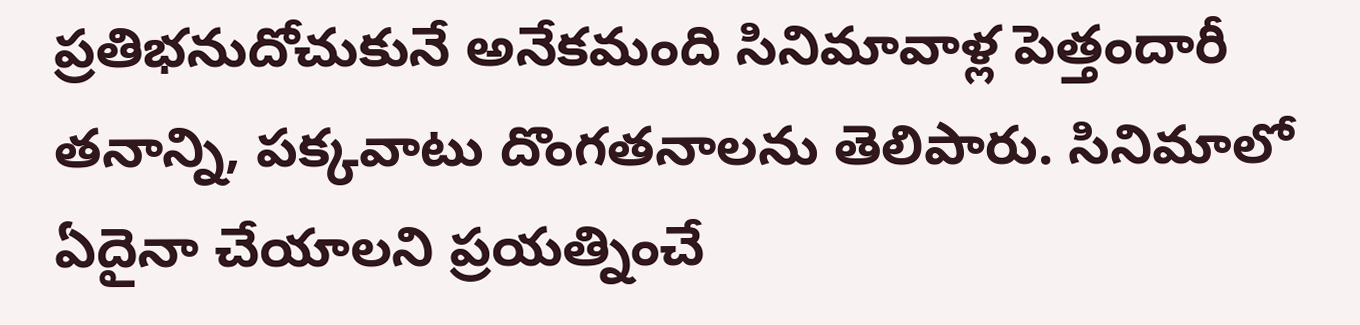ప్రతిభనుదోచుకునే అనేకమంది సినిమావాళ్ల పెత్తందారీ తనాన్ని, పక్కవాటు దొంగతనాలను తెలిపారు. సినిమాలో ఏదైనా చేయాలని ప్రయత్నించే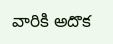వారికి అదొక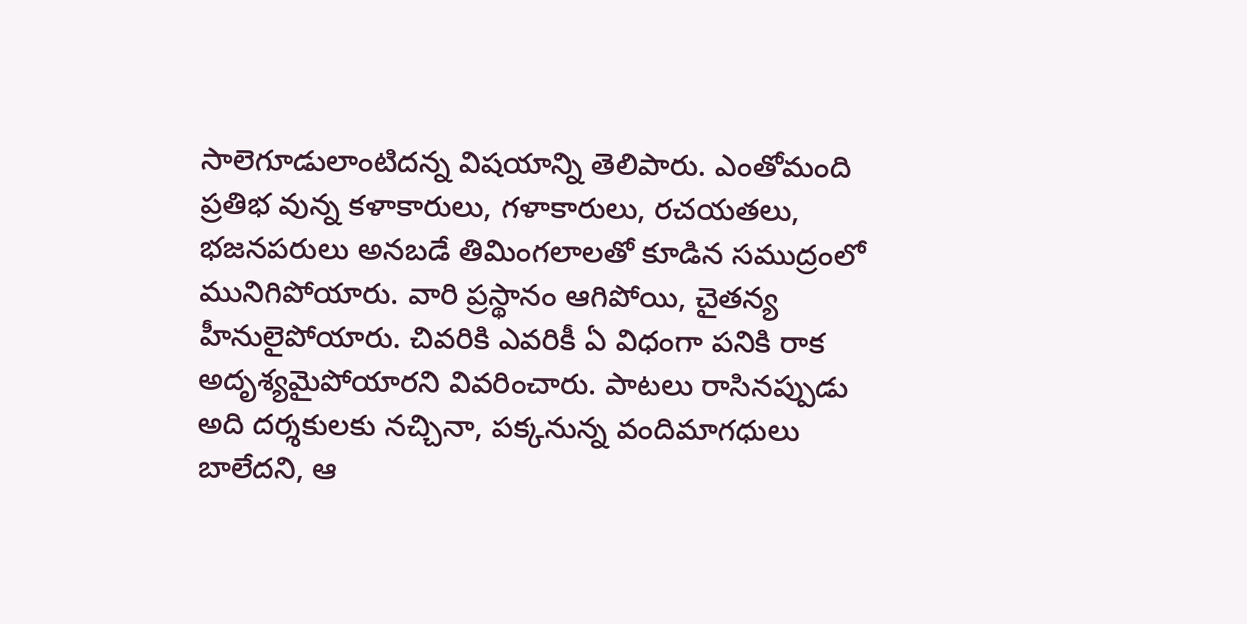సాలెగూడులాంటిదన్న విషయాన్ని తెలిపారు. ఎంతోమంది ప్రతిభ వున్న కళాకారులు, గళాకారులు, రచయతలు, భజనపరులు అనబడే తిమింగలాలతో కూడిన సముద్రంలో మునిగిపోయారు. వారి ప్రస్థానం ఆగిపోయి, చైతన్య హీనులైపోయారు. చివరికి ఎవరికీ ఏ విధంగా పనికి రాక అదృశ్యమైపోయారని వివరించారు. పాటలు రాసినప్పుడు అది దర్శకులకు నచ్చినా, పక్కనున్న వందిమాగధులు బాలేదని, ఆ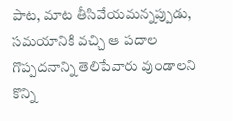పాట, మాట తీసివేయమన్నప్పుడు, సమయానికి వచ్చి ఆ పదాల గొప్పదనాన్ని తెలిపేవారు వుండాలని కొన్ని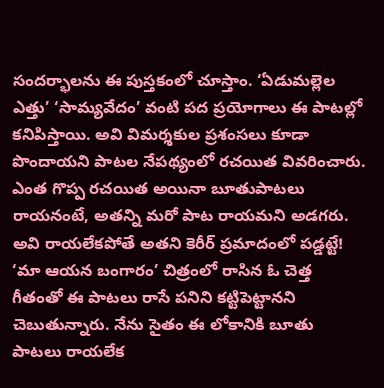సందర్భాలను ఈ పుస్తకంలో చూస్తాం. ‘ఏడుమల్లెల ఎత్తు’ ‘సామ్యవేదం’ వంటి పద ప్రయోగాలు ఈ పాటల్లో కనిపిస్తాయి. అవి విమర్శకుల ప్రశంసలు కూడా పొందాయని పాటల నేపథ్యంలో రచయిత వివరించారు.
ఎంత గొప్ప రచయిత అయినా బూతుపాటలు రాయనంటే, అతన్ని మరో పాట రాయమని అడగరు. అవి రాయలేకపోతే అతని కెరీర్ ప్రమాదంలో పడ్డట్టే! ‘మా ఆయన బంగారం’ చిత్రంలో రాసిన ఓ చెత్త గీతంతో ఈ పాటలు రాసే పనిని కట్టిపెట్టానని చెబుతున్నారు. నేను సైతం ఈ లోకానికి బూతు పాటలు రాయలేక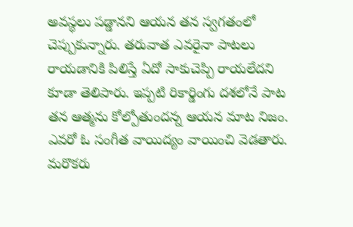అవస్థలు పడ్డానని ఆయన తన స్వగతంలో చెప్పుకున్నారు. తరువాత ఎవరైనా పాటలు రాయడానికి పిలిస్తే ఏదో సాకుచెప్పి రాయలేదని కూడా తెలిపారు. ఇప్పటి రికార్డింగు దశలోనే పాట తన ఆత్మను కోల్పోతుందన్న ఆయన మాట నిజం. ఎవరో ఓ సంగీత వాయిద్యం వాయించి వెడతారు. మరొకరు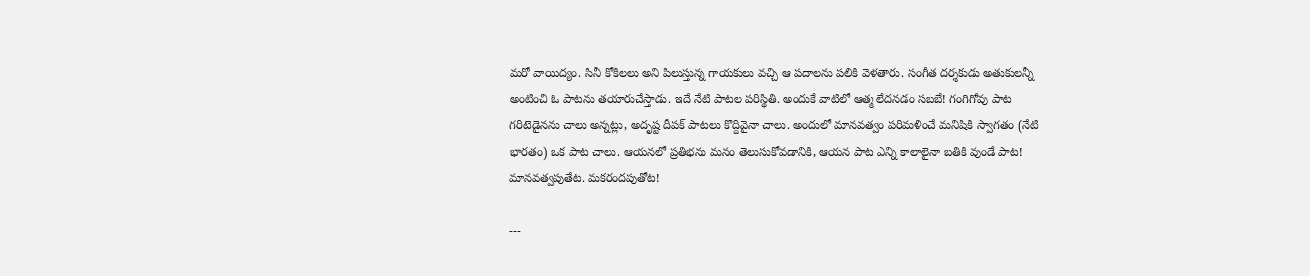మరో వాయిద్యం. సినీ కోకిలలు అని పిలుస్తున్న గాయకులు వచ్చి ఆ పదాలను పలికి వెళతారు. సంగీత దర్శకుడు అతుకులన్నీ అంటించి ఓ పాటను తయారుచేస్తాడు. ఇదే నేటి పాటల పరిస్థితి. అందుకే వాటిలో ఆత్మ లేదనడం సబబే! గంగిగోవు పాట గరిటెడైనను చాలు అన్నట్లు, అదృష్ట దీపక్ పాటలు కొద్దివైనా చాలు. అందులో మానవత్వం పరిమళించే మనిషికి స్వాగతం (నేటి భారతం) ఒక పాట చాలు. ఆయనలో ప్రతిభను మనం తెలుసుకోవడానికి, ఆయన పాట ఎన్ని కాలాలైనా బతికి వుండే పాట! మానవత్వపుతేట. మకరందపుతోట!

---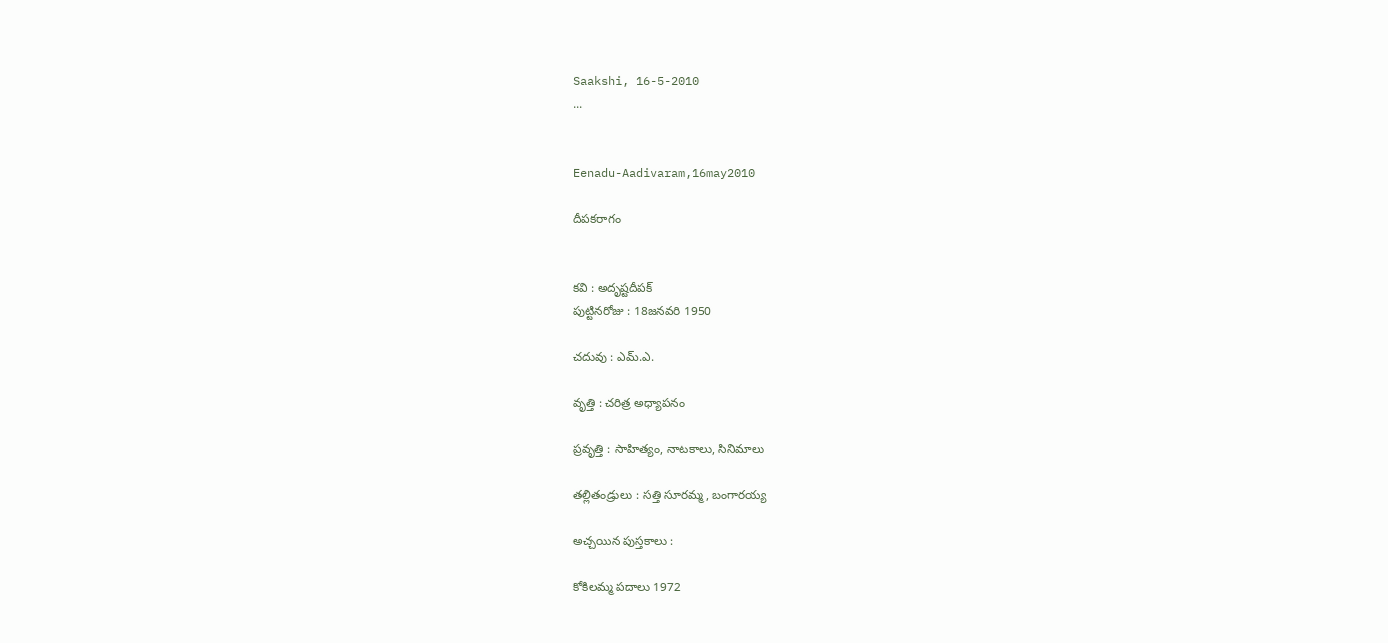Saakshi, 16-5-2010
...


Eenadu-Aadivaram,16may2010

దీపకరాగం


కవి : అదృష్టదీపక్
పుట్టినరోజు : 18జనవరి 1950

చదువు : ఎమ్.ఎ.

వృత్తి : చరిత్ర అధ్యాపనం

ప్రవృత్తి : సాహిత్యం, నాటకాలు, సినిమాలు

తల్లితండ్రులు : సత్తి సూరమ్మ, బంగారయ్య

అచ్చయిన పుస్తకాలు :

కోకిలమ్మ పదాలు 1972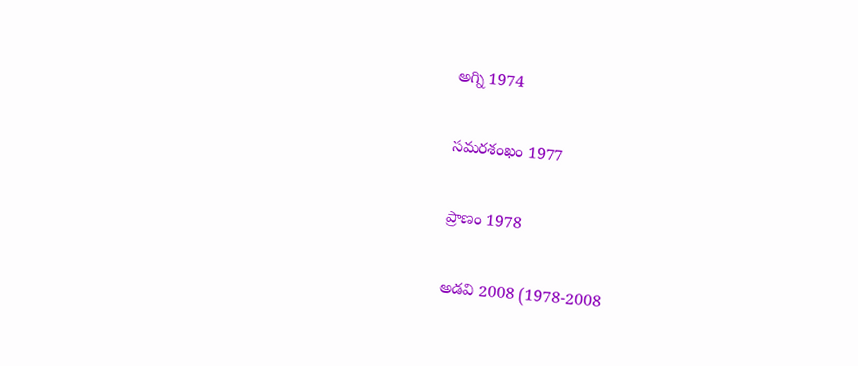అగ్ని 1974

సమరశంఖం 1977

ప్రాణం 1978

అడవి 2008 (1978-2008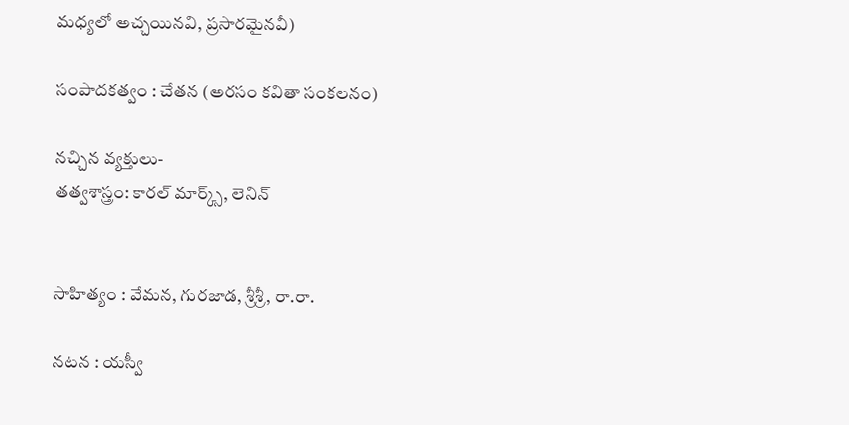మధ్యలో అచ్చయినవి, ప్రసారమైనవీ)

సంపాదకత్వం : చేతన (అరసం కవితా సంకలనం)

నచ్చిన వ్యక్తులు-
తత్వశాస్త్రం: కారల్ మార్క్స్, లెనిన్


సాహిత్యం : వేమన, గురజాడ, శ్రీశ్రీ, రా.రా.

నటన : యస్వీ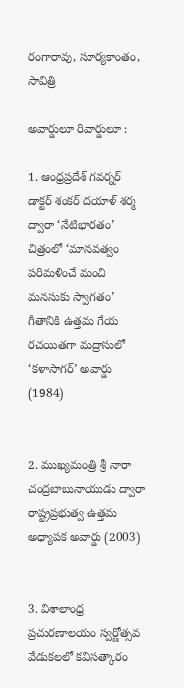రంగారావు, సూర్యకాంతం, సావిత్రి

అవార్డులూ రివార్డులూ :

1. ఆంధ్రప్రదేశ్ గవర్నర్ డాక్టర్ శంకర్ దయాళ్ శర్మ ద్వారా ‘నేటిభారతం’ చిత్రంలో ‘మానవత్వం పరిమళించే మంచి మనసుకు స్వాగతం’ గీతానికి ఉత్తమ గేయ రచయితగా మద్రాసులో ‘కళాసాగర్’ అవార్డు (1984)


2. ముఖ్యమంత్రి శ్రీ నారా చంద్రబాబునాయుడు ద్వారా రాష్ట్రప్రభుత్వ ఉత్తమ అధ్యాపక అవార్డు (2003)


3. విశాలాంధ్ర ప్రచురణాలయం స్వర్ణోత్సవ వేడుకలలో కవిసత్కారం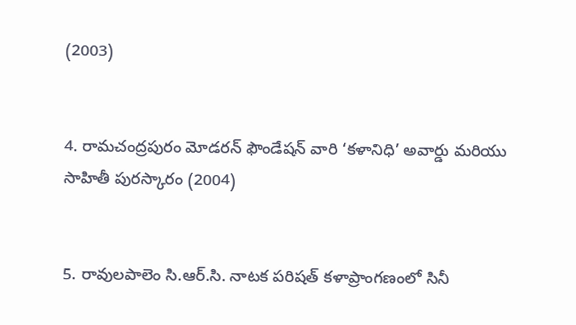(2003)


4. రామచంద్రపురం మోడరన్ ఫౌండేషన్ వారి ‘కళానిధి’ అవార్డు మరియు సాహితీ పురస్కారం (2004)


5. రావులపాలెం సి.ఆర్.సి. నాటక పరిషత్ కళాప్రాంగణంలో సినీ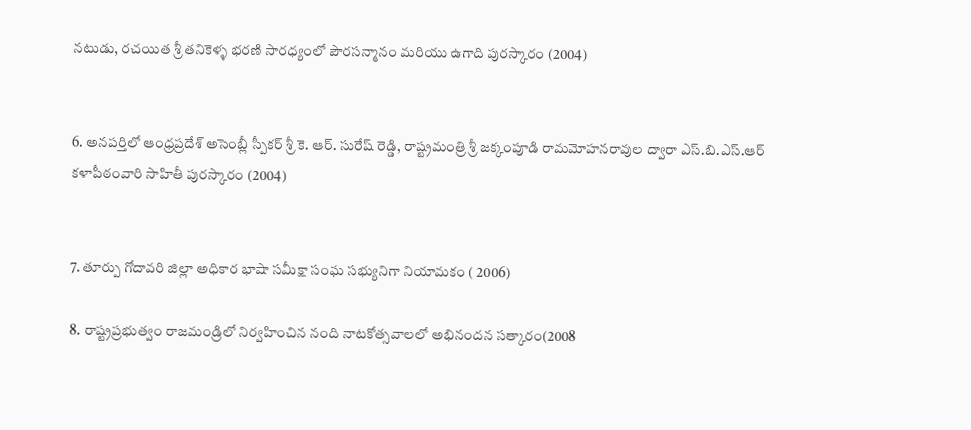నటుడు, రచయిత శ్రీ తనికెళ్ళ భరణి సారధ్యంలో పౌరసన్మానం మరియు ఉగాది పురస్కారం (2004)


6. అనపర్తిలో ఆంధ్రప్రదేశ్ అసెంబ్లీ స్పీకర్ శ్రీ కె. ఆర్. సురేష్ రెడ్డి, రాష్ట్రమంత్రి శ్రీ జక్కంపూడి రామమోహనరావుల ద్వారా ఎస్.బి.ఎస్.ఆర్ కళాపీఠంవారి సాహితీ పురస్కారం (2004)


7. తూర్పు గోదావరి జిల్లా అధికార భాషా సమీక్షా సంఘ సభ్యునిగా నియామకం ( 2006)

8. రాష్ట్రప్రభుత్వం రాజమండ్రిలో నిర్వహించిన నంది నాటకోత్సవాలలో అభినందన సత్కారం(2008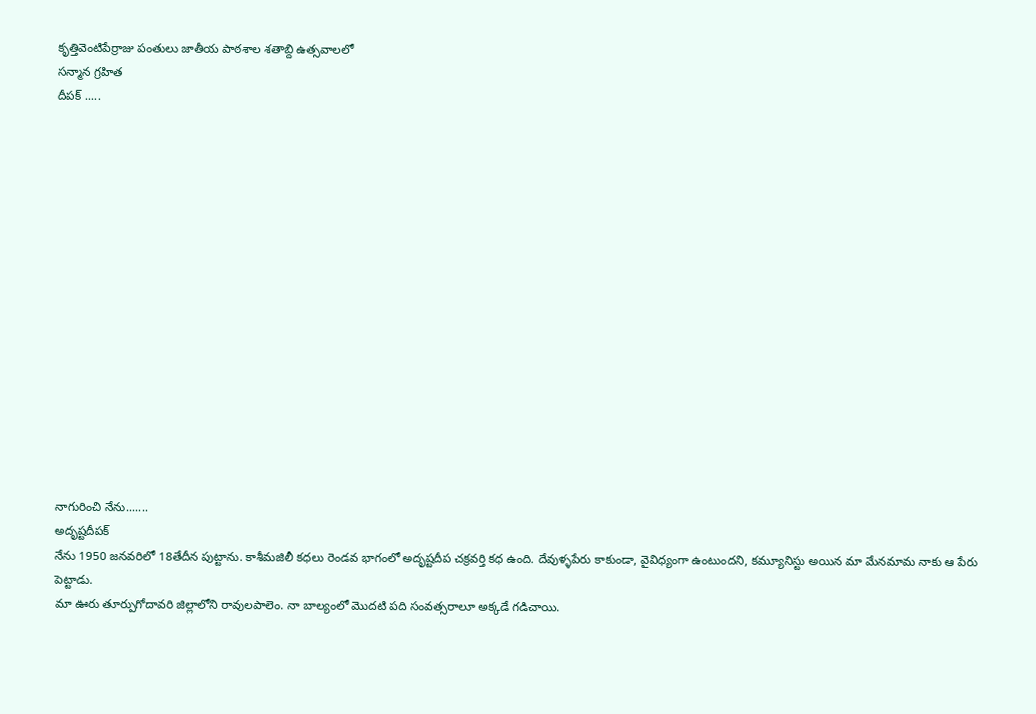కృత్తివెంటిపేర్రాజు పంతులు జాతీయ పాఠశాల శతాబ్ది ఉత్సవాలలో
సన్మాన గ్రహిత
దీపక్ .....
















నాగురించి నేను.......
అదృష్టదీపక్
నేను 1950 జనవరిలో 18తేదీన పుట్టాను. కాశీమజిలీ కధలు రెండవ భాగంలో అదృష్టదీప చక్రవర్తి కధ ఉంది. దేవుళ్ళపేరు కాకుండా, వైవిధ్యంగా ఉంటుందని, కమ్యూనిస్టు అయిన మా మేనమామ నాకు ఆ పేరు పెట్టాడు.
మా ఊరు తూర్పుగోదావరి జిల్లాలోని రావులపాలెం. నా బాల్యంలో మొదటి పది సంవత్సరాలూ అక్కడే గడిచాయి.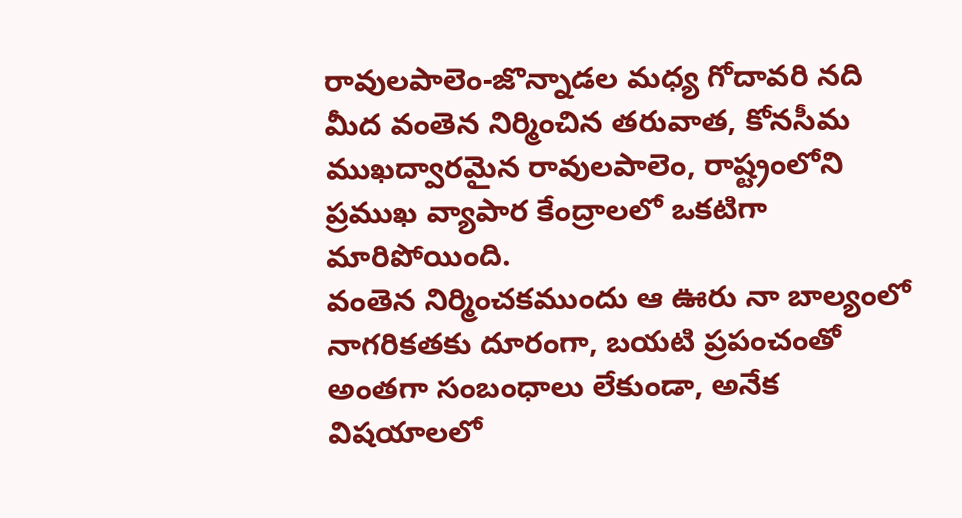రావులపాలెం-జొన్నాడల మధ్య గోదావరి నది మీద వంతెన నిర్మించిన తరువాత, కోనసీమ ముఖద్వారమైన రావులపాలెం, రాష్ట్రంలోని ప్రముఖ వ్యాపార కేంద్రాలలో ఒకటిగా మారిపోయింది.
వంతెన నిర్మించకముందు ఆ ఊరు నా బాల్యంలో నాగరికతకు దూరంగా, బయటి ప్రపంచంతో అంతగా సంబంధాలు లేకుండా, అనేక విషయాలలో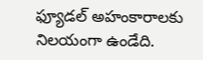ఫ్యూడల్ అహంకారాలకు నిలయంగా ఉండేది.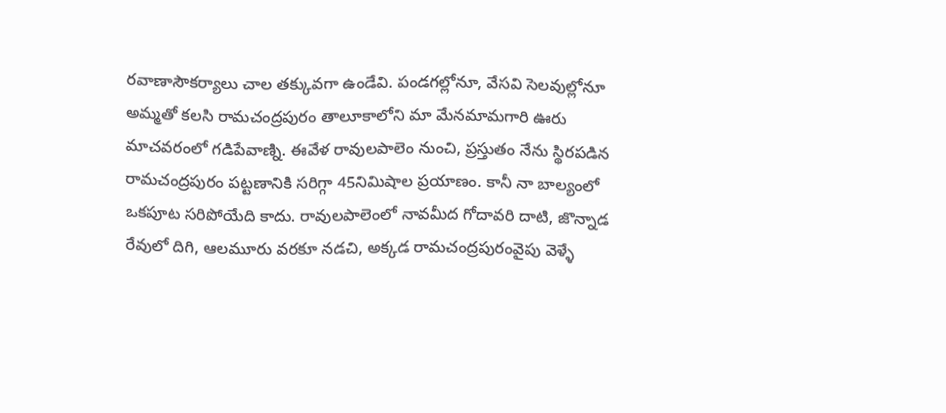రవాణాసౌకర్యాలు చాల తక్కువగా ఉండేవి. పండగల్లోనూ, వేసవి సెలవుల్లోనూ అమ్మతో కలసి రామచంద్రపురం తాలూకాలోని మా మేనమామగారి ఊరు మాచవరంలో గడిపేవాణ్ని. ఈవేళ రావులపాలెం నుంచి, ప్రస్తుతం నేను స్థిరపడిన రామచంద్రపురం పట్టణానికి సరిగ్గా 45నిమిషాల ప్రయాణం. కానీ నా బాల్యంలో ఒకపూట సరిపోయేది కాదు. రావులపాలెంలో నావమీద గోదావరి దాటి, జొన్నాడ రేవులో దిగి, ఆలమూరు వరకూ నడచి, అక్కడ రామచంద్రపురంవైపు వెళ్ళే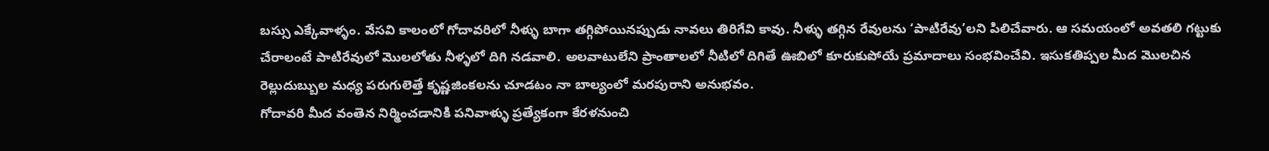బస్సు ఎక్కేవాళ్ళం. వేసవి కాలంలో గోదావరిలో నీళ్ళు బాగా తగ్గిపోయినప్పుడు నావలు తిరిగేవి కావు. నీళ్ళు తగ్గిన రేవులను ‘పాటిరేవు’లని పిలిచేవారు. ఆ సమయంలో అవతలి గట్టుకు చేరాలంటే పాటిరేవులో మొలలోతు నీళ్ళలో దిగి నడవాలి. అలవాటులేని ప్రాంతాలలో నీటిలో దిగితే ఊబిలో కూరుకుపోయే ప్రమాదాలు సంభవించేవి. ఇసుకతిప్పల మీద మొలచిన రెల్లుదుబ్బుల మధ్య పరుగులెత్తే కృష్ణజింకలను చూడటం నా బాల్యంలో మరపురాని అనుభవం.
గోదావరి మీద వంతెన నిర్మించడానికి పనివాళ్ళు ప్రత్యేకంగా కేరళనుంచి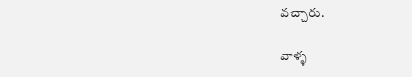వచ్చారు.

వాళ్ళ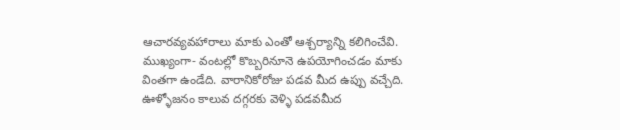ఆచారవ్యవహారాలు మాకు ఎంతో ఆశ్చర్యాన్ని కలిగించేవి. ముఖ్యంగా- వంటల్లో కొబ్బరినూనె ఉపయోగించడం మాకు వింతగా ఉండేది. వారానికోరోజు పడవ మీద ఉప్పు వచ్చేది. ఊళ్ళోజనం కాలువ దగ్గరకు వెళ్ళి పడవమీద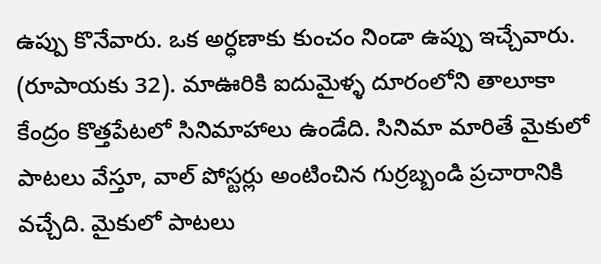ఉప్పు కొనేవారు. ఒక అర్ధణాకు కుంచం నిండా ఉప్పు ఇచ్చేవారు. (రూపాయకు 32). మాఊరికి ఐదుమైళ్ళ దూరంలోని తాలూకా కేంద్రం కొత్తపేటలో సినిమాహాలు ఉండేది. సినిమా మారితే మైకులో పాటలు వేస్తూ, వాల్ పోస్టర్లు అంటించిన గుర్రబ్బండి ప్రచారానికి వచ్చేది. మైకులో పాటలు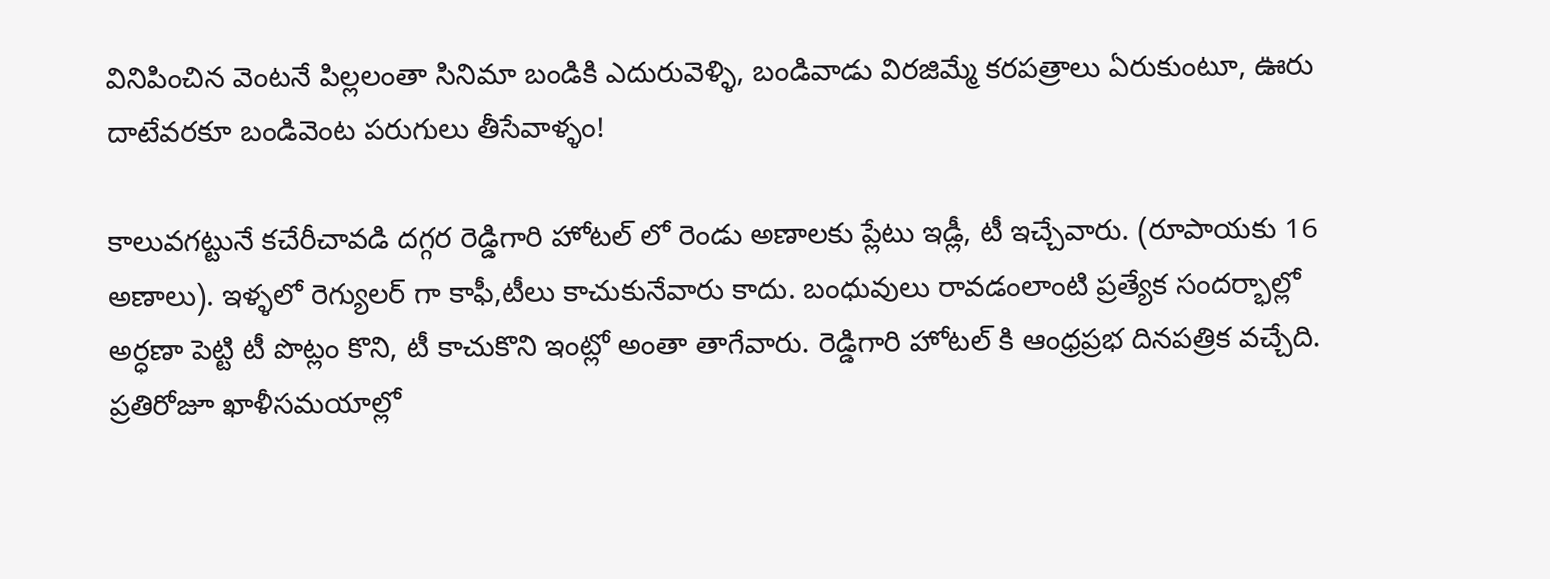వినిపించిన వెంటనే పిల్లలంతా సినిమా బండికి ఎదురువెళ్ళి, బండివాడు విరజిమ్మే కరపత్రాలు ఏరుకుంటూ, ఊరు దాటేవరకూ బండివెంట పరుగులు తీసేవాళ్ళం!

కాలువగట్టునే కచేరీచావడి దగ్గర రెడ్డిగారి హోటల్ లో రెండు అణాలకు ప్లేటు ఇడ్లీ, టీ ఇచ్చేవారు. (రూపాయకు 16 అణాలు). ఇళ్ళలో రెగ్యులర్ గా కాఫీ,టీలు కాచుకునేవారు కాదు. బంధువులు రావడంలాంటి ప్రత్యేక సందర్భాల్లో అర్ధణా పెట్టి టీ పొట్లం కొని, టీ కాచుకొని ఇంట్లో అంతా తాగేవారు. రెడ్డిగారి హోటల్ కి ఆంధ్రప్రభ దినపత్రిక వచ్చేది. ప్రతిరోజూ ఖాళీసమయాల్లో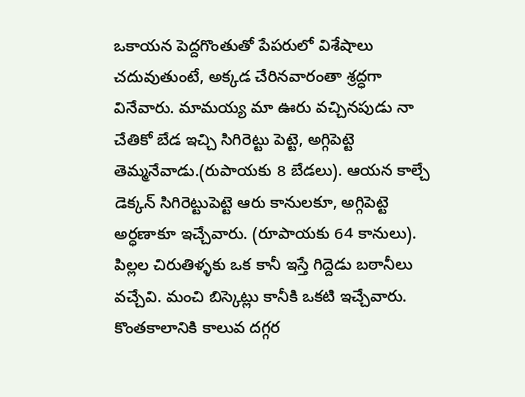ఒకాయన పెద్దగొంతుతో పేపరులో విశేషాలు చదువుతుంటే, అక్కడ చేరినవారంతా శ్రద్ధగా వినేవారు. మామయ్య మా ఊరు వచ్చినపుడు నా చేతికో బేడ ఇచ్చి సిగిరెట్టు పెట్టె, అగ్గిపెట్టె తెమ్మనేవాడు.(రుపాయకు 8 బేడలు). ఆయన కాల్చే డెక్కన్ సిగిరెట్టుపెట్టె ఆరు కానులకూ, అగ్గిపెట్టె అర్ధణాకూ ఇచ్చేవారు. (రూపాయకు 64 కానులు). పిల్లల చిరుతిళ్ళకు ఒక కానీ ఇస్తే గిద్దెడు బఠానీలు వచ్చేవి. మంచి బిస్కెట్లు కానీకి ఒకటి ఇచ్చేవారు. కొంతకాలానికి కాలువ దగ్గర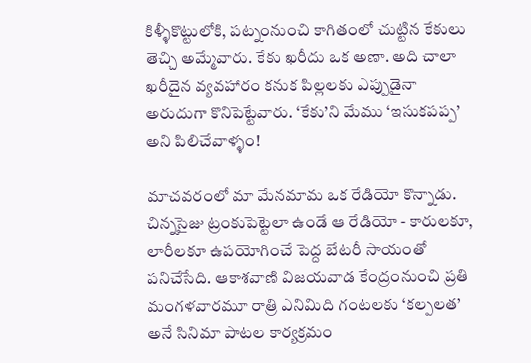కిళ్ళీకొట్టులోకి, పట్నంనుంచి కాగితంలో చుట్టిన కేకులు తెచ్చి అమ్మేవారు. కేకు ఖరీదు ఒక అణా. అది చాలా ఖరీదైన వ్యవహారం కనుక పిల్లలకు ఎప్పుడైనా అరుదుగా కొనిపెట్టేవారు. ‘కేకు’ని మేము ‘ఇసుకపప్ప’ అని పిలిచేవాళ్ళం!

మాచవరంలో మా మేనమామ ఒక రేడియో కొన్నాడు. చిన్నసైజు ట్రంకుపెట్టెలా ఉండే ఆ రేడియో - కారులకూ, లారీలకూ ఉపయోగించే పెద్ద బేటరీ సాయంతో పనిచేసేది. ఆకాశవాణి విజయవాడ కేంద్రంనుంచి ప్రతి మంగళవారమూ రాత్రి ఎనిమిది గంటలకు ‘కల్పలత’ అనే సినిమా పాటల కార్యక్రమం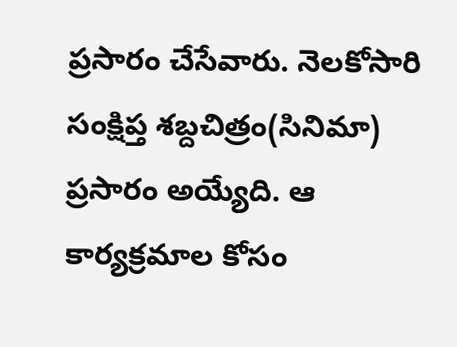ప్రసారం చేసేవారు. నెలకోసారి సంక్షిప్త శబ్దచిత్రం(సినిమా) ప్రసారం అయ్యేది. ఆ కార్యక్రమాల కోసం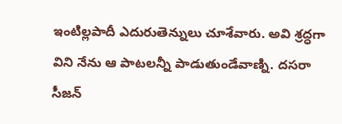ఇంటిల్లపాదీ ఎదురుతెన్నులు చూశేవారు. అవి శ్రద్ధగా విని నేను ఆ పాటలన్నీ పాడుతుండేవాణ్ని. దసరా సీజన్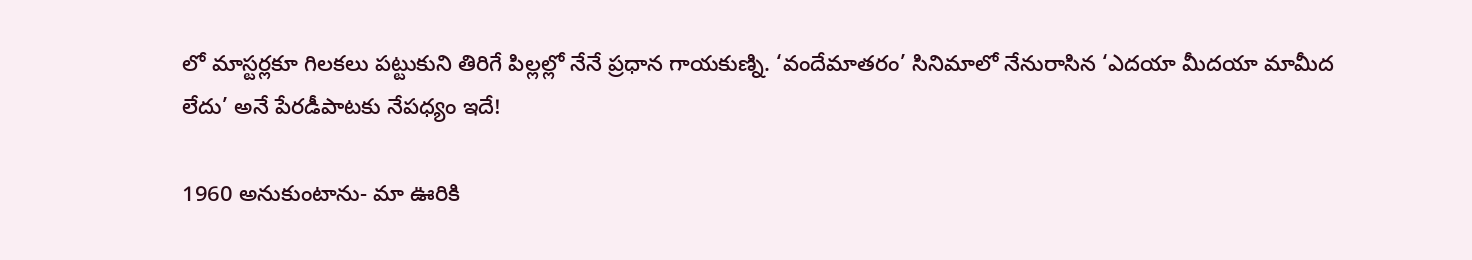లో మాస్టర్లకూ గిలకలు పట్టుకుని తిరిగే పిల్లల్లో నేనే ప్రధాన గాయకుణ్ని. ‘వందేమాతరం’ సినిమాలో నేనురాసిన ‘ఎదయా మీదయా మామీద లేదు’ అనే పేరడీపాటకు నేపధ్యం ఇదే!

1960 అనుకుంటాను- మా ఊరికి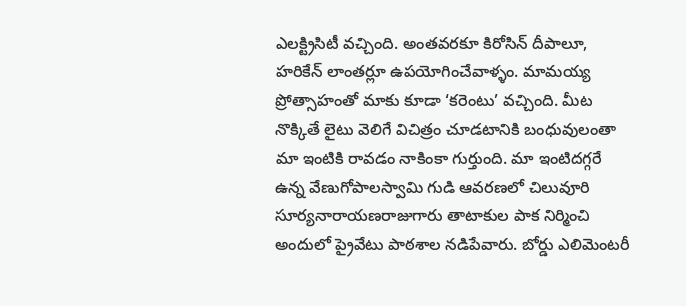ఎలక్ట్రిసిటీ వచ్చింది. అంతవరకూ కిరోసిన్ దీపాలూ, హరికేన్ లాంతర్లూ ఉపయోగించేవాళ్ళం. మామయ్య ప్రోత్సాహంతో మాకు కూడా ‘కరెంటు’ వచ్చింది. మీట నొక్కితే లైటు వెలిగే విచిత్రం చూడటానికి బంధువులంతా మా ఇంటికి రావడం నాకింకా గుర్తుంది. మా ఇంటిదగ్గరే ఉన్న వేణుగోపాలస్వామి గుడి ఆవరణలో చిలువూరి సూర్యనారాయణరాజుగారు తాటాకుల పాక నిర్మించి అందులో ప్రైవేటు పాఠశాల నడిపేవారు. బోర్డు ఎలిమెంటరీ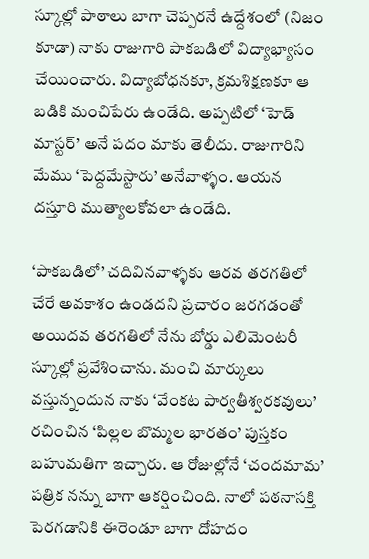స్కూల్లో పాఠాలు బాగా చెప్పరనే ఉద్దేశంలో (నిజం కూడా) నాకు రాజుగారి పాకబడిలో విద్యాభ్యాసం చేయించారు. విద్యాబోధనకూ, క్రమశిక్షణకూ ఆ బడికి మంచిపేరు ఉండేది. అప్పటిలో ‘హెడ్ మాస్టర్’ అనే పదం మాకు తెలీదు. రాజుగారిని మేము ‘పెద్దమేస్టారు’ అనేవాళ్ళం. ఆయన దస్తూరి ముత్యాలకోవలా ఉండేది.

‘పాకబడిలో’ చదివినవాళ్ళకు ఆరవ తరగతిలో చేరే అవకాశం ఉండదని ప్రచారం జరగడంతో అయిదవ తరగతిలో నేను బోర్డు ఎలిమెంటరీ స్కూల్లో ప్రవేశించాను. మంచి మార్కులు వస్తున్నందున నాకు ‘వేంకట పార్వతీశ్వరకవులు’ రచించిన ‘పిల్లల బొమ్మల భారతం’ పుస్తకం బహుమతిగా ఇచ్చారు. ఆ రోజుల్లోనే ‘చందమామ’ పత్రిక నన్ను బాగా ఆకర్షించింది. నాలో పఠనాసక్తి పెరగడానికి ఈరెండూ బాగా దోహదం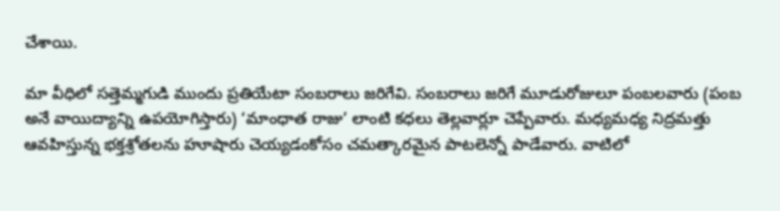చేశాయి.

మా వీధిలో సత్తెమ్మగుడి ముందు ప్రతియేటా సంబరాలు జరిగేవి. సంబరాలు జరిగే మూడురోజులూ పంబలవారు (పంబ అనే వాయిద్యాన్ని ఉపయోగిస్తారు) ‘మాంధాత రాజు’ లాంటి కధలు తెల్లవార్లూ చెప్పేవారు. మధ్యమధ్య నిద్రమత్తు ఆవహిస్తున్న భక్తశ్రోతలను హూషారు చెయ్యడంకోసం చమత్కారమైన పాటలెన్నో పాడేవారు. వాటిలో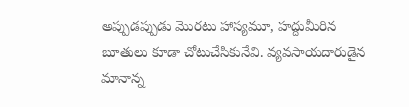అప్పుడప్పుడు మొరటు హాస్యమూ, హద్దుమీరిన బూతులు కూడా చోటుచేసికునేవి. వ్యవసాయదారుడైన మానాన్న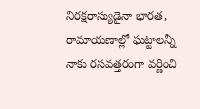నిరక్షరాస్యుడైనా భారత, రామాయణాల్లో ఘట్టాలన్నీ నాకు రసవత్తరంగా వర్ణించి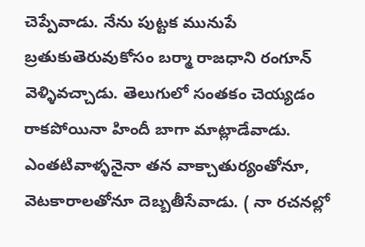చెప్పేవాడు. నేను పుట్టక మునుపే బ్రతుకుతెరువుకోసం బర్మా రాజధాని రంగూన్ వెళ్ళివచ్చాడు. తెలుగులో సంతకం చెయ్యడం రాకపోయినా హిందీ బాగా మాట్లాడేవాడు. ఎంతటివాళ్ళనైనా తన వాక్చాతుర్యంతోనూ, వెటకారాలతోనూ దెబ్బతీసేవాడు. ( నా రచనల్లో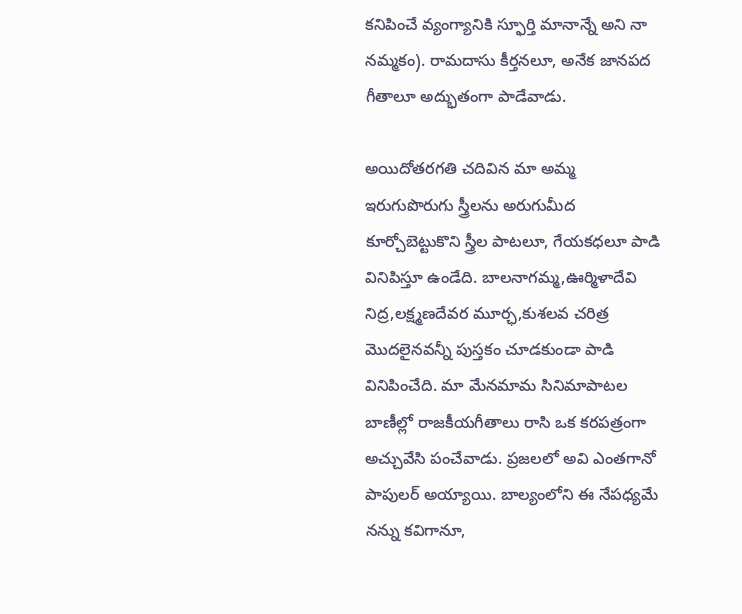కనిపించే వ్యంగ్యానికి స్ఫూర్తి మానాన్నే అని నా నమ్మకం). రామదాసు కీర్తనలూ, అనేక జానపద గీతాలూ అద్భుతంగా పాడేవాడు.

అయిదోతరగతి చదివిన మా అమ్మ ఇరుగుపొరుగు స్త్రీలను అరుగుమీద కూర్చోబెట్టుకొని స్త్రీల పాటలూ, గేయకధలూ పాడి వినిపిస్తూ ఉండేది. బాలనాగమ్మ,ఊర్మిళాదేవి నిద్ర,లక్ష్మణదేవర మూర్ఛ,కుశలవ చరిత్ర మొదలైనవన్నీ పుస్తకం చూడకుండా పాడి వినిపించేది. మా మేనమామ సినిమాపాటల బాణీల్లో రాజకీయగీతాలు రాసి ఒక కరపత్రంగా అచ్చువేసి పంచేవాడు. ప్రజలలో అవి ఎంతగానో పాపులర్ అయ్యాయి. బాల్యంలోని ఈ నేపధ్యమే నన్ను కవిగానూ,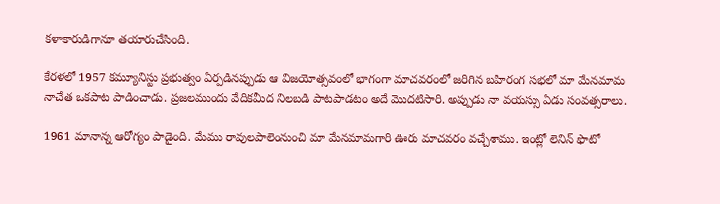కళాకారుడిగానూ తయారుచేసింది.

కేరళలో 1957 కమ్యూనిస్టు ప్రభుత్వం ఏర్పడినప్పుడు ఆ విజయోత్సవంలో భాగంగా మాచవరంలో జరిగిన బహిరంగ సభలో మా మేనమామ నాచేత ఒకపాట పాడించాడు. ప్రజలముందు వేదికమీద నిలబడి పాటపాడటం అదే మొదటిసారి. అప్పుడు నా వయస్సు ఏడు సంవత్సరాలు.

1961 మానాన్న ఆరోగ్యం పాడైంది. మేము రావులపాలెంనుంచి మా మేనమామగారి ఊరు మాచవరం వచ్చేశాము. ఇంట్లో లెనిన్ ఫొటో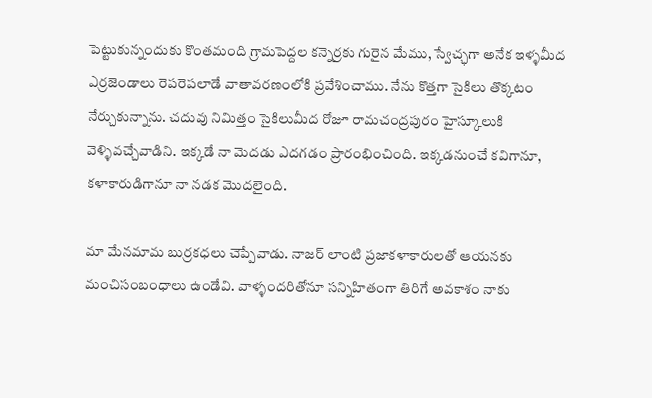పెట్టుకున్నందుకు కొంతమంది గ్రామపెద్దల కన్నెర్రకు గురైన మేము, స్వేచ్ఛగా అనేక ఇళ్ళమీద ఎర్రజెండాలు రెపరెపలాడే వాతావరణంలోకి ప్రవేశించాము. నేను కొత్తగా సైకిలు తొక్కటం నేర్చుకున్నాను. చదువు నిమిత్తం సైకిలుమీద రోజూ రామచంద్రపురం హైస్కూలుకి వెళ్ళివచ్చేవాడిని. ఇక్కడే నా మెదడు ఎదగడం ప్రారంభించింది. ఇక్కడనుంచే కవిగానూ, కళాకారుడిగానూ నా నడక మొదలైంది.

మా మేనమామ బుర్రకధలు చెప్పేవాడు. నాజర్ లాంటి ప్రజాకళాకారులతో ఆయనకు మంచిసంబంధాలు ఉండేవి. వాళ్ళందరితోనూ సన్నిహితంగా తిరిగే అవకాశం నాకు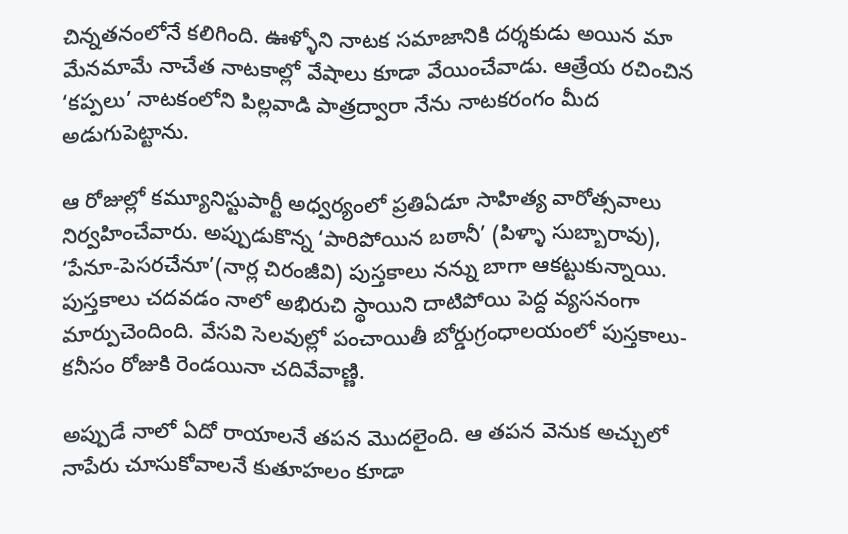చిన్నతనంలోనే కలిగింది. ఊళ్ళోని నాటక సమాజానికి దర్శకుడు అయిన మా మేనమామే నాచేత నాటకాల్లో వేషాలు కూడా వేయించేవాడు. ఆత్రేయ రచించిన ‘కప్పలు’ నాటకంలోని పిల్లవాడి పాత్రద్వారా నేను నాటకరంగం మీద అడుగుపెట్టాను.

ఆ రోజుల్లో కమ్యూనిస్టుపార్టీ అధ్వర్యంలో ప్రతిఏడూ సాహిత్య వారోత్సవాలు నిర్వహించేవారు. అప్పుడుకొన్న ‘పారిపోయిన బఠానీ’ (పిళ్ళా సుబ్బారావు), ‘పేనూ-పెసరచేనూ’(నార్ల చిరంజీవి) పుస్తకాలు నన్ను బాగా ఆకట్టుకున్నాయి. పుస్తకాలు చదవడం నాలో అభిరుచి స్థాయిని దాటిపోయి పెద్ద వ్యసనంగా మార్పుచెందింది. వేసవి సెలవుల్లో పంచాయితీ బోర్డుగ్రంధాలయంలో పుస్తకాలు- కనీసం రోజుకి రెండయినా చదివేవాణ్ణి.

అప్పుడే నాలో ఏదో రాయాలనే తపన మొదలైంది. ఆ తపన వెనుక అచ్చులో నాపేరు చూసుకోవాలనే కుతూహలం కూడా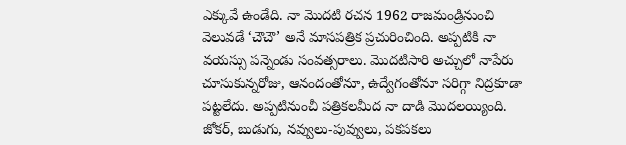ఎక్కువే ఉండేది. నా మొదటి రచన 1962 రాజమండ్రినుంచి వెలువడే ‘చౌచౌ’ అనే మాసపత్రిక ప్రచురించింది. అప్పటికి నా వయస్సు పన్నెండు సంవత్సరాలు. మొదటిసారి అచ్చులో నాపేరు చూసుకున్నరోజు, ఆనందంతోనూ, ఉద్వేగంతోనూ సరిగ్గా నిద్రకూడా పట్టలేదు. అప్పటినుంచీ పత్రికలమీద నా దాడి మొదలయ్యింది. జోకర్, బుడుగు, నవ్వులు-పువ్వులు, పకపకలు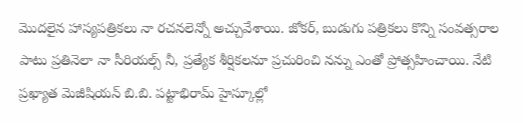మొదలైన హాస్యపత్రికలు నా రచనలెన్నో అచ్చువేశాయి. జోకర్, బుడుగు పత్రికలు కొన్ని సంవత్సరాల పాటు ప్రతినెలా నా సీరియల్స్ నీ, ప్రత్యేక శీర్షికలనూ ప్రచురించి నన్ను ఎంతో ప్రోత్సహించాయి. నేటి ప్రఖ్యాత మెజీషియన్ బి.బి. పట్టాభిరామ్ హైస్కూల్లో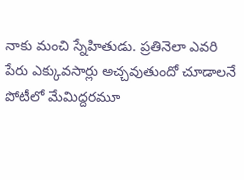నాకు మంచి స్నేహితుడు. ప్రతినెలా ఎవరి పేరు ఎక్కువసార్లు అచ్చవుతుందో చూడాలనే పోటీలో మేమిద్దరమూ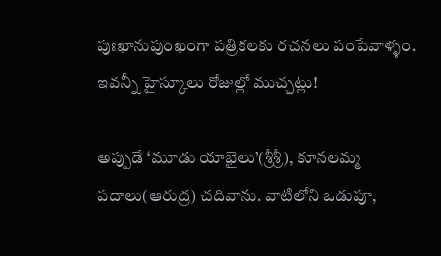పుఃఖానుపుంఖంగా పత్రికలకు రచనలు పంపేవాళ్ళం. ఇవన్నీ హైస్కూలు రోజుల్లో ముచ్చట్లు!

అప్పుడే ‘మూడు యాభైలు’(శ్రీశ్రీ), కూనలమ్మ పదాలు(ఆరుద్ర) చదివాను. వాటిలోని ఒడుపూ,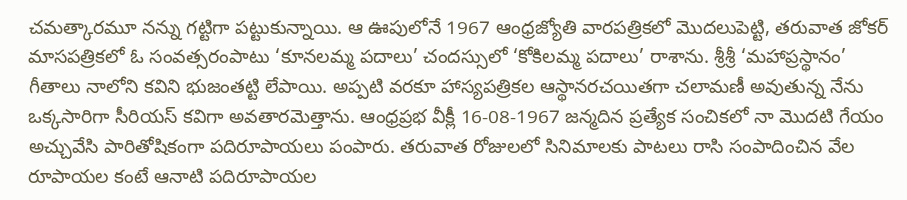చమత్కారమూ నన్ను గట్టిగా పట్టుకున్నాయి. ఆ ఊపులోనే 1967 ఆంధ్రజ్యోతి వారపత్రికలో మొదలుపెట్టి, తరువాత జోకర్ మాసపత్రికలో ఓ సంవత్సరంపాటు ‘కూనలమ్మ పదాలు’ చందస్సులో ‘కోకిలమ్మ పదాలు’ రాశాను. శ్రీశ్రీ ‘మహాప్రస్థానం’ గీతాలు నాలోని కవిని భుజంతట్టి లేపాయి. అప్పటి వరకూ హాస్యపత్రికల ఆస్థానరచయితగా చలామణీ అవుతున్న నేను ఒక్కసారిగా సీరియస్ కవిగా అవతారమెత్తాను. ఆంధ్రప్రభ వీక్లీ 16-08-1967 జన్మదిన ప్రత్యేక సంచికలో నా మొదటి గేయం అచ్చువేసి పారితోషికంగా పదిరూపాయలు పంపారు. తరువాత రోజులలో సినిమాలకు పాటలు రాసి సంపాదించిన వేల రూపాయల కంటే ఆనాటి పదిరూపాయల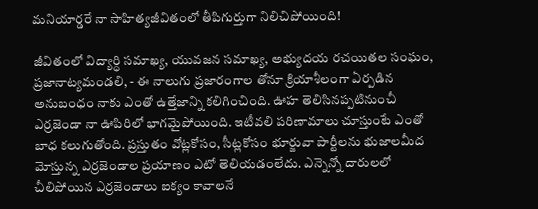మనియార్డరే నా సాహిత్యజీవితంలో తీపిగుర్తుగా నిలిచిపోయింది!

జీవితంలో విద్యార్ధి సమాఖ్య, యువజన సమాఖ్య, అభ్యుదయ రచయితల సంఘం, ప్రజానాట్యమండలి, - ఈ నాలుగు ప్రజారంగాల తోనూ క్రియాశీలంగా ఏర్పడిన అనుబంధం నాకు ఎంతో ఉత్తేజాన్ని కలిగించింది. ఊహ తెలిసినప్పటినుంచీ ఎర్రజెండా నా ఊపిరిలో భాగమైపోయింది. ఇటీవలి పరిణామాలు చూస్తుంటే ఎంతో బాధ కలుగుతోంది. ప్రస్తుతం వోట్లకోసం, సీట్లకోసం భూర్జువా పార్టీలను భుజాలమీద మోస్తున్న ఎర్రజెండాల ప్రయాణం ఎటో తెలియడంలేదు. ఎన్నెన్నో దారులలో చీలిపోయిన ఎర్రజెండాలు ఐక్యం కావాలనే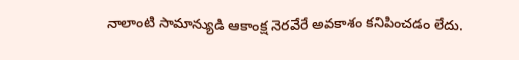నాలాంటి సామాన్యుడి ఆకాంక్ష నెరవేరే అవకాశం కనిపించడం లేదు.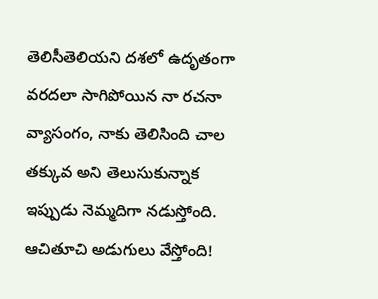తెలిసీతెలియని దశలో ఉదృతంగా వరదలా సాగిపోయిన నా రచనా వ్యాసంగం, నాకు తెలిసింది చాల తక్కువ అని తెలుసుకున్నాక ఇప్పుడు నెమ్మదిగా నడుస్తోంది. ఆచితూచి అడుగులు వేస్తోంది!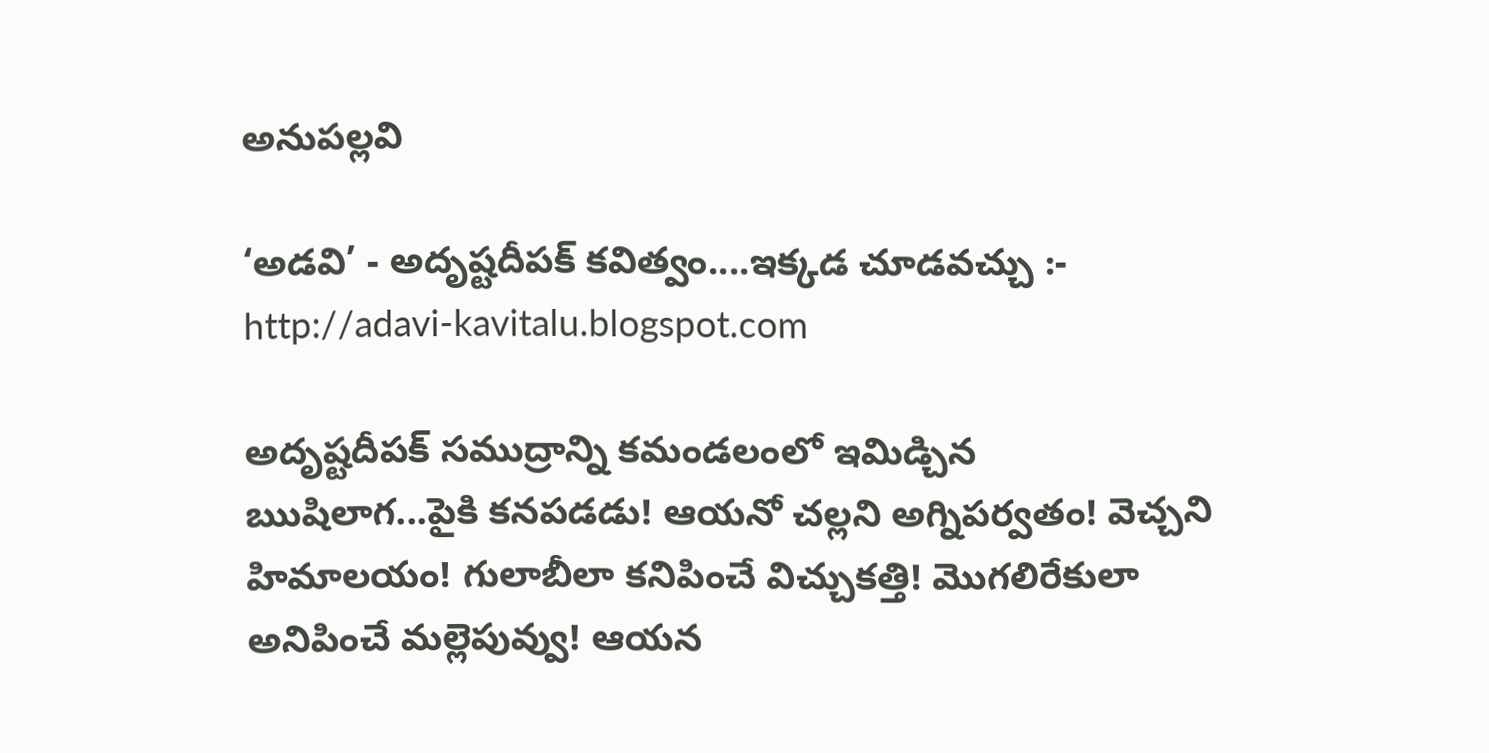అనుపల్లవి

‘అడవి’ - అదృష్టదీపక్ కవిత్వం....ఇక్కడ చూడవచ్చు :-
http://adavi-kavitalu.blogspot.com

అదృష్టదీపక్ సముద్రాన్ని కమండలంలో ఇమిడ్చిన ఋషిలాగ...పైకి కనపడడు! ఆయనో చల్లని అగ్నిపర్వతం! వెచ్చని హిమాలయం! గులాబీలా కనిపించే విచ్చుకత్తి! మొగలిరేకులా అనిపించే మల్లెపువ్వు! ఆయన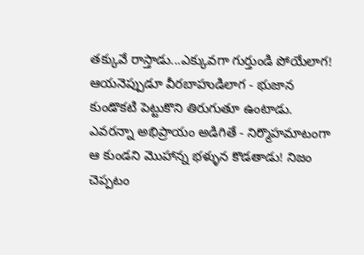తక్కువే రాస్తాడు...ఎక్కువగా గుర్తుండి పోయేలాగ! ఆయనెప్పుడూ వీరబాహుడిలాగ - భుజాన కుండొకటి పెట్టుకొని తిరుగుతూ ఉంటాడు. ఎవరన్నా అభిప్రాయం అడిగితే - నిర్మొహమాటంగా ఆ కుండని మొహాన్న భళ్ళున కొడతాడు! నిజం చెప్పటం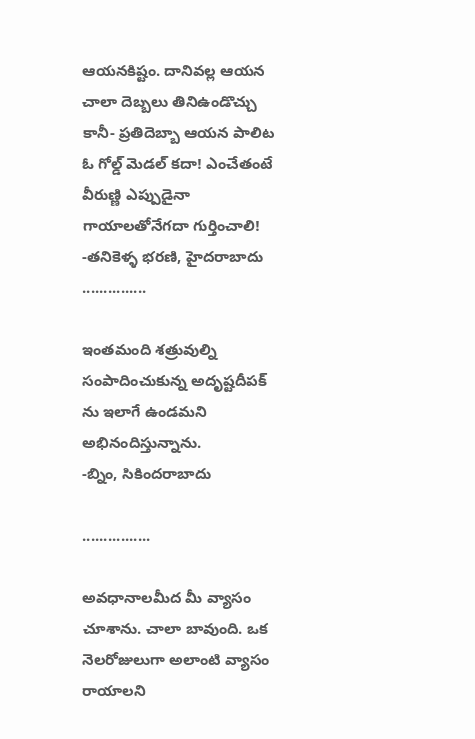ఆయనకిష్టం. దానివల్ల ఆయన చాలా దెబ్బలు తినిఉండొచ్చు కానీ- ప్రతిదెబ్బా ఆయన పాలిట ఓ గోల్డ్ మెడల్ కదా! ఎంచేతంటే వీరుణ్ణి ఎప్పుడైనా గాయాలతోనేగదా గుర్తించాలి! -తనికెళ్ళ భరణి, హైదరాబాదు
...............

ఇంతమంది శత్రువుల్ని సంపాదించుకున్న అదృష్టదీపక్ ను ఇలాగే ఉండమని అభినందిస్తున్నాను.
-బ్నిం, సికిందరాబాదు

................

అవధానాలమీద మీ వ్యాసం చూశాను. చాలా బావుంది. ఒక నెలరోజులుగా అలాంటి వ్యాసం రాయాలని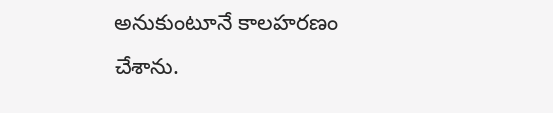అనుకుంటూనే కాలహరణం చేశాను.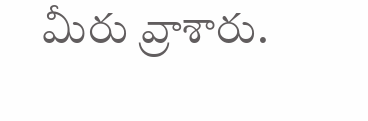మీరు వ్రాశారు.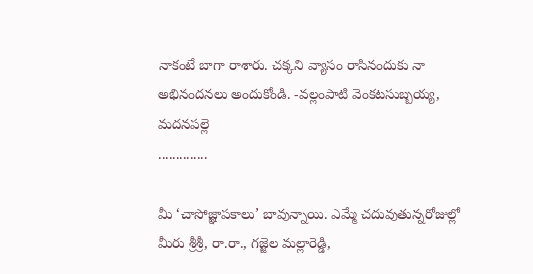నాకంటే బాగా రాశారు. చక్కని వ్యాసం రాసినందుకు నా అభినందనలు అందుకోండి. -వల్లంపాటి వెంకటసుబ్బయ్య, మదనపల్లె
..............

మీ ‘చాసోజ్ఞాపకాలు’ బావున్నాయి. ఎమ్మే చదువుతున్నరోజుల్లో మీరు శ్రీశ్రీ, రా.రా., గజ్జెల మల్లారెడ్డి,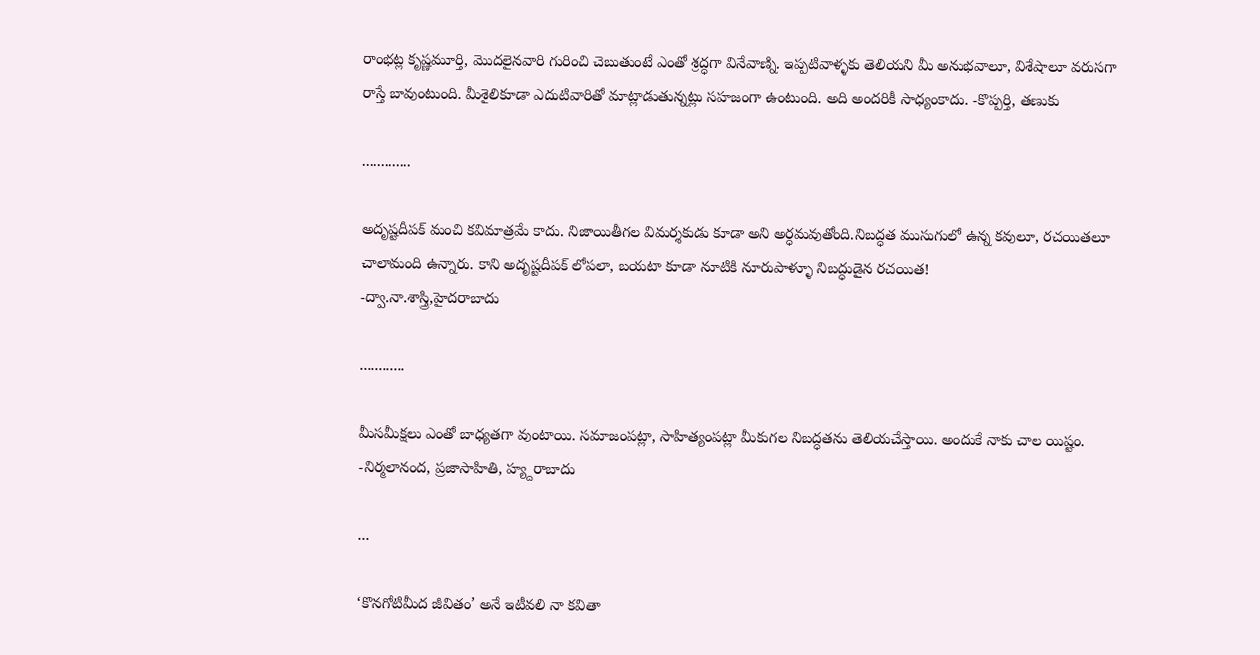రాంభట్ల కృష్ణమూర్తి, మొదలైనవారి గురించి చెబుతుంటే ఎంతో శ్రద్ధగా వినేవాణ్ని. ఇప్పటివాళ్ళకు తెలియని మీ అనుభవాలూ, విశేషాలూ వరుసగా రాస్తే బావుంటుంది. మీశైలికూడా ఎదుటివారితో మాట్లాడుతున్నట్లు సహజంగా ఉంటుంది. అది అందరికీ సాధ్యంకాదు. -కొప్పర్తి, తణుకు

.............

అదృష్టదీపక్ మంచి కవిమాత్రమే కాదు. నిజాయితీగల విమర్శకుడు కూడా అని అర్ధమవుతోంది.నిబద్ధత ముసుగులో ఉన్న కవులూ, రచయితలూ చాలామంది ఉన్నారు. కాని అదృష్టదీపక్ లోపలా, బయటా కూడా నూటికి నూరుపాళ్ళూ నిబద్ధుడైన రచయిత!
-ద్వా.నా.శాస్త్రి,హైదరాబాదు

............

మీసమీక్షలు ఎంతో బాధ్యతగా వుంటాయి. సమాజంపట్లా, సాహిత్యంపట్లా మీకుగల నిబద్ధతను తెలియచేస్తాయి. అందుకే నాకు చాల యిష్టం.
-నిర్మలానంద, ప్రజాసాహితి, హ్య్దరాబాదు

...

‘కొనగోటిమీద జీవితం’ అనే ఇటీవలి నా కవితా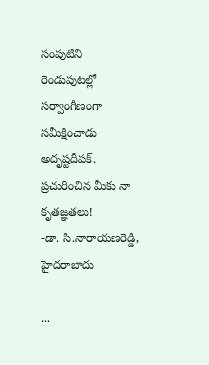సంపుటిని రెండుపుటల్లో సర్వాంగీణంగా సమీక్షించాడు అదృష్టదీపక్. ప్రచురించిన మీకు నా కృతజ్ఞతలు!
-డా. సి.నారాయణరెడ్డి, హైదరాబాదు

...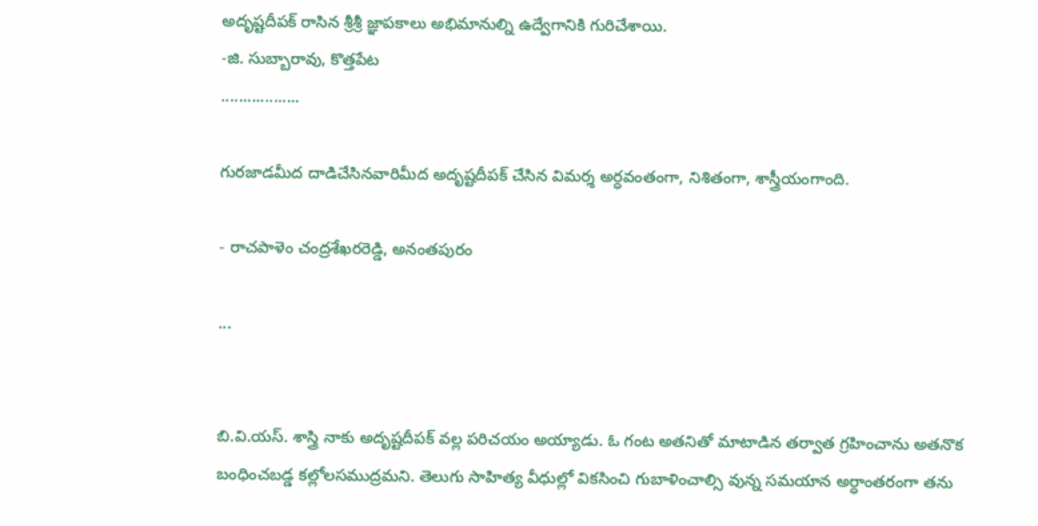అదృష్టదీపక్ రాసిన శ్రీశ్రీ జ్ఞాపకాలు అభిమానుల్ని ఉద్వేగానికి గురిచేశాయి.
-జి. సుబ్బారావు, కొత్తపేట
..................

గురజాడమీద దాడిచేసినవారిమీద అదృష్టదీపక్ చేసిన విమర్శ అర్ధవంతంగా, నిశితంగా, శాస్త్రీయంగాంది.

- రాచపాళెం చంద్రశేఖరరెడ్డి, అనంతపురం

...


బి.వి.యస్. శాస్త్రి నాకు అదృష్టదీపక్ వల్ల పరిచయం అయ్యాడు. ఓ గంట అతనితో మాటాడిన తర్వాత గ్రహించాను అతనొక బంధించబడ్డ కల్లోలసముద్రమని. తెలుగు సాహిత్య వీధుల్లో వికసించి గుబాళించాల్సి వున్న సమయాన అర్ధాంతరంగా తను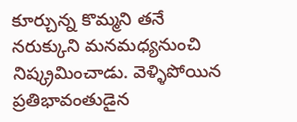కూర్చున్న కొమ్మని తనే నరుక్కుని మనమధ్యనుంచి నిష్క్రమించాడు. వెళ్ళిపోయిన ప్రతిభావంతుడైన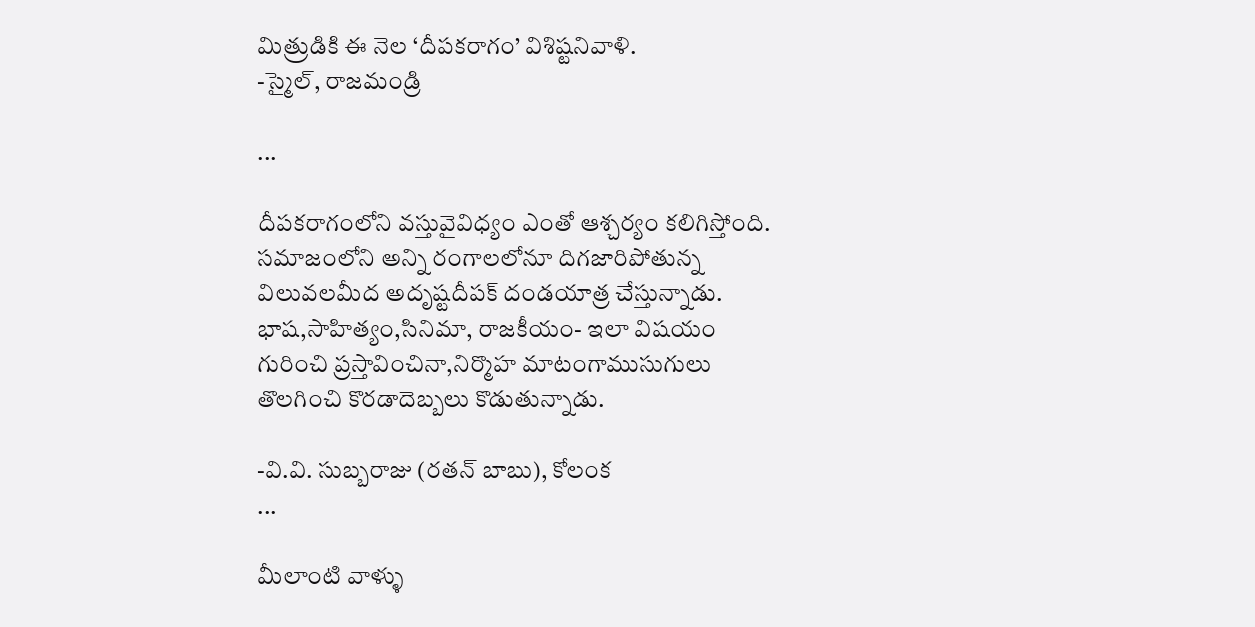మిత్రుడికి ఈ నెల ‘దీపకరాగం’ విశిష్టనివాళి.
-స్మైల్, రాజమండ్రి

...

దీపకరాగంలోని వస్తువైవిధ్యం ఎంతో ఆశ్చర్యం కలిగిస్తోంది. సమాజంలోని అన్ని రంగాలలోనూ దిగజారిపోతున్న విలువలమీద అదృష్టదీపక్ దండయాత్ర చేస్తున్నాడు. భాష,సాహిత్యం,సినిమా, రాజకీయం- ఇలా విషయం గురించి ప్రస్తావించినా,నిర్మొహ మాటంగాముసుగులు తొలగించి కొరడాదెబ్బలు కొడుతున్నాడు.

-వి.వి. సుబ్బరాజు (రతన్ బాబు), కోలంక
...

మీలాంటి వాళ్ళు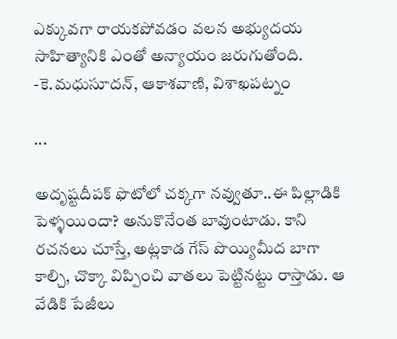ఎక్కువగా రాయకపోవడం వలన అభ్యుదయ సాహిత్యానికి ఎంతో అన్యాయం జరుగుతోంది.
-కె.మధుసూదన్, ఆకాశవాణి, విశాఖపట్నం

...

అదృష్టదీపక్ ఫొటోలో చక్కగా నవ్వుతూ..ఈ పిల్లాడికి పెళ్ళయిందా? అనుకొనేంత బావుంటాడు. కాని రచనలు చూస్తే, అట్లకాడ గేస్ పొయ్యిమీద బాగా కాల్చి, చొక్కా విప్పించి వాతలు పెట్టినట్టు రాస్తాడు. ఆ వేడికి పేజీలు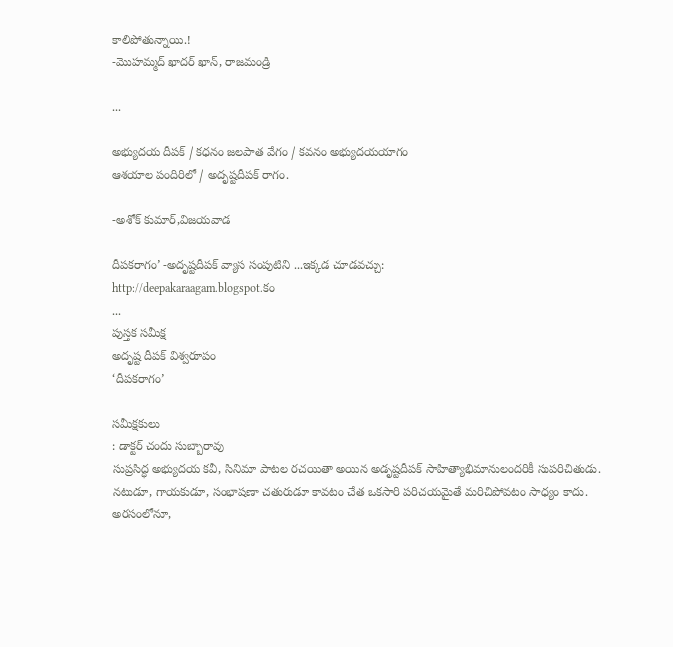కాలిపోతున్నాయి.!
-మొహమ్మద్ ఖాదర్ ఖాన్, రాజమండ్రి

...

అభ్యుదయ దీపక్ / కధనం జలపాత వేగం / కవనం అభ్యుదయయాగం
ఆశయాల పందిరిలో / అదృష్టదీపక్ రాగం.

-అశోక్ కుమార్,విజయవాడ

దీపకరాగం’ -అదృష్టదీపక్ వ్యాస సంపుటిని ...ఇక్కడ చూడవచ్చు:
http://deepakaraagam.blogspot.కం
...
పుస్తక సమీక్ష
అదృష్ట దీపక్ విశ్వరూపం
‘దీపకరాగం’

సమీక్షకులు
: డాక్టర్ చందు సుబ్బారావు
సుప్రసిద్ధ అభ్యుదయ కవీ, సినిమా పాటల రచయితా అయిన అడృష్టదీపక్ సాహిత్యాభిమానులందరికీ సుపరిచితుడు. నటుడూ, గాయకుడూ, సంభాషణా చతురుడూ కావటం చేత ఒకసారి పరిచయమైతే మరిచిపోవటం సాధ్యం కాదు. అరసంలోనూ,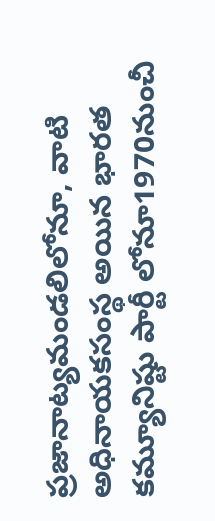ప్రజానాట్యమండలిలోనూ, వాటి అధినాయకసంస్థ అయిన భారత కమ్యూనిష్టు పార్టీ లోనూ1970నుంచీ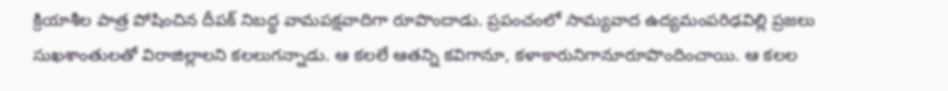క్రియాశీల పాత్ర పోషించిన దీపక్ నిబద్ధ వామపక్షవాదిగా రూపొందాడు. ప్రపంచంలో సామ్యవాద ఉద్యమంపరిఢవిల్లి ప్రజలు సుఖశాంతులతో విరాజిల్లాలని కలలుగన్నాడు. ఆ కలలే ఆతన్ని కవిగానూ, కళాకారునిగానూరూపొందించాయి. ఆ కలల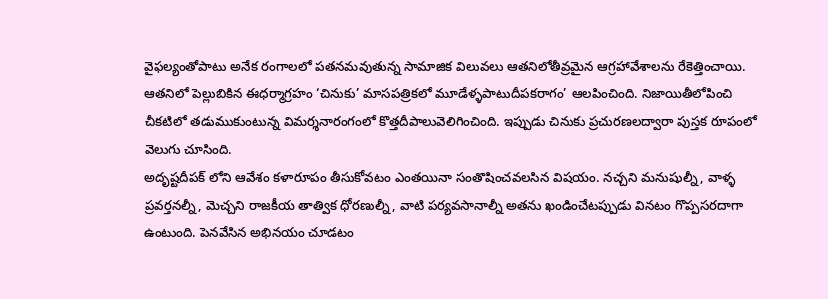వైఫల్యంతోపాటు అనేక రంగాలలో పతనమవుతున్న సామాజిక విలువలు ఆతనిలోతీవ్రమైన ఆగ్రహావేశాలను రేకెత్తించాయి. ఆతనిలో పెల్లుబికిన ఈధర్మాగ్రహం ‘చినుకు’ మాసపత్రికలో మూడేళ్ళపాటుదీపకరాగం’ ఆలపించింది. నిజాయితీలోపించి చీకటిలో తడుముకుంటున్న విమర్శనారంగంలో కొత్తదీపాలువెలిగించింది. ఇప్పుడు చినుకు ప్రచురణలద్వారా పుస్తక రూపంలో వెలుగు చూసింది.
అదృష్టదీపక్ లోని ఆవేశం కళారూపం తీసుకోవటం ఎంతయినా సంతొషించవలసిన విషయం. నచ్చని మనుషుల్నీ, వాళ్ళ ప్రవర్తనల్నీ, మెచ్చని రాజకీయ తాత్విక ధోరణుల్నీ, వాటి పర్యవసానాల్నీ అతను ఖండించేటప్పుడు వినటం గొప్పసరదాగా ఉంటుంది. పెనవేసిన అభినయం చూడటం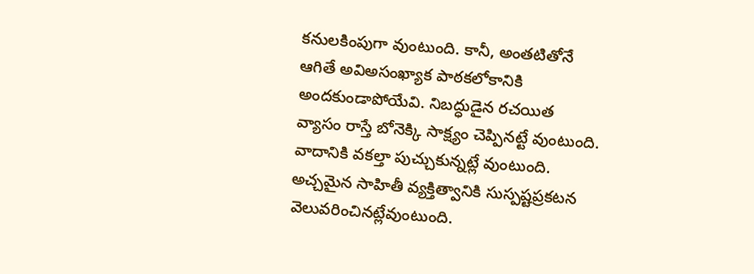కనులకింపుగా వుంటుంది. కానీ, అంతటితోనే ఆగితే అవిఅసంఖ్యాక పాఠకలోకానికి అందకుండాపోయేవి. నిబద్ధుడైన రచయిత వ్యాసం రాస్తే బోనెక్కి సాక్ష్యం చెప్పినట్టే వుంటుంది. వాదానికి వకల్తా పుచ్చుకున్నట్లే వుంటుంది. అచ్చమైన సాహితీ వ్యక్తిత్వానికి సుస్పష్టప్రకటన వెలువరించినట్లేవుంటుంది.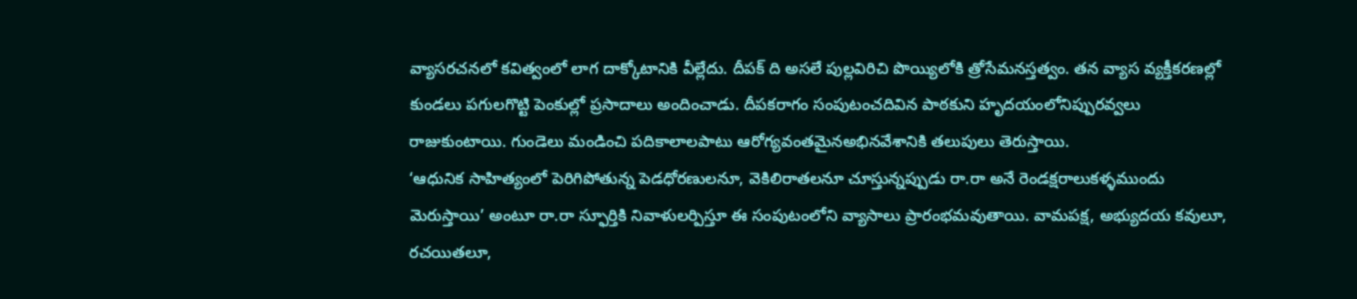వ్యాసరచనలో కవిత్వంలో లాగ దాక్కోటానికి వీల్లేదు. దీపక్ ది అసలే పుల్లవిరిచి పొయ్యిలోకి త్రోసేమనస్తత్వం. తన వ్యాస వ్యక్తీకరణల్లో కుండలు పగులగొట్టి పెంకుల్లో ప్రసాదాలు అందించాడు. దీపకరాగం సంపుటంచదివిన పాఠకుని హృదయంలోనిప్పురవ్వలు రాజుకుంటాయి. గుండెలు మండించి పదికాలాలపాటు ఆరోగ్యవంతమైనఅభినవేశానికి తలుపులు తెరుస్తాయి.
‘ఆధునిక సాహిత్యంలో పెరిగిపోతున్న పెడధోరణులనూ, వెకిలిరాతలనూ చూస్తున్నప్పుడు రా.రా అనే రెండక్షరాలుకళ్ళముందు మెరుస్తాయి’ అంటూ రా.రా స్ఫూర్తికి నివాళులర్పిస్తూ ఈ సంపుటంలోని వ్యాసాలు ప్రారంభమవుతాయి. వామపక్ష, అభ్యుదయ కవులూ, రచయితలూ,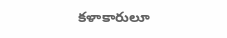కళాకారులూ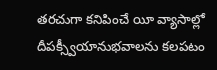తరచుగా కనిపించే యీ వ్యాసాల్లో దీపక్స్వీయానుభవాలను కలపటం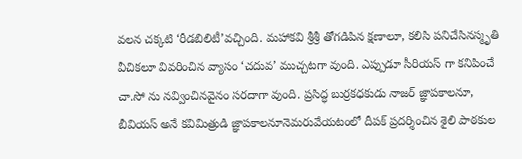వలన చక్కటి ‘రీడబిలిటీ’వచ్చింది. మహాకవి శ్రీశ్రీ తోగడిపిన క్షణాలూ, కలిసి పనిచేసినస్మృతి వీచికలూ వివరించిన వ్యాసం ‘చదువ’ ముచ్చటగా వుంది. ఎప్పుడూ సీరియస్ గా కనిపించే చా.సో ను నవ్వించినవైనం సరదాగా వుంది. ప్రసిద్ధ బుర్రకధకుడు నాజర్ జ్ఞాపకాలనూ, బీవియస్ అనే కవిమిత్రుడి జ్ఞాపకాలనూనెమరువేయటంలో దీపక్ ప్రదర్శించిన శైలి పాఠకుల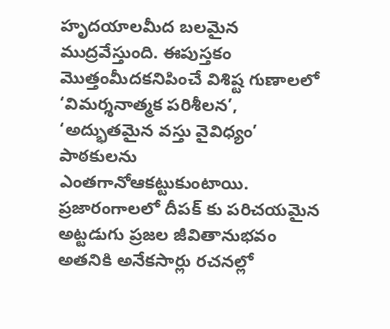హృదయాలమీద బలమైన ముద్రవేస్తుంది. ఈపుస్తకం మొత్తంమీదకనిపించే విశిష్ట గుణాలలో ‘విమర్శనాత్మక పరిశీలన’, ‘అద్భుతమైన వస్తు వైవిధ్యం’ పాఠకులను ఎంతగానోఆకట్టుకుంటాయి.
ప్రజారంగాలలో దీపక్ కు పరిచయమైన అట్టడుగు ప్రజల జీవితానుభవం అతనికి అనేకసార్లు రచనల్లో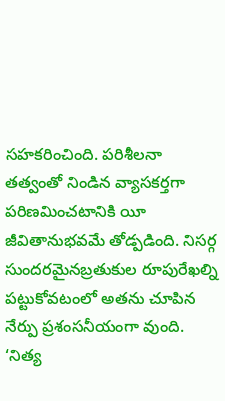సహకరించింది. పరిశీలనా తత్వంతో నిండిన వ్యాసకర్తగా పరిణమించటానికి యీ జీవితానుభవమే తోడ్పడింది. నిసర్గ సుందరమైనబ్రతుకుల రూపురేఖల్ని పట్టుకోవటంలో అతను చూపిన నేర్పు ప్రశంసనీయంగా వుంది. ‘నిత్య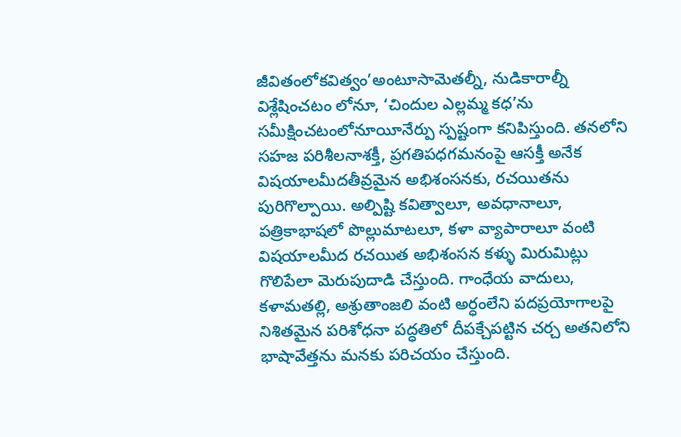జీవితంలోకవిత్వం’అంటూసామెతల్నీ, నుడికారాల్నీ విశ్లేషించటం లోనూ, ‘చిందుల ఎల్లమ్మ కధ’ను సమీక్షించటంలోనూయీనేర్పు స్పష్టంగా కనిపిస్తుంది. తనలోని సహజ పరిశీలనాశక్తీ, ప్రగతిపధగమనంపై ఆసక్తీ అనేక విషయాలమీదతీవ్రమైన అభిశంసనకు, రచయితను పురిగొల్పాయి. అల్పిష్టి కవిత్వాలూ, అవధానాలూ, పత్రికాభాషలో పొల్లుమాటలూ, కళా వ్యాపారాలూ వంటి విషయాలమీద రచయిత అభిశంసన కళ్ళు మిరుమిట్లు గొలిపేలా మెరుపుదాడి చేస్తుంది. గాంధేయ వాదులు, కళామతల్లి, అశ్రుతాంజలి వంటి అర్ధంలేని పదప్రయోగాలపై నిశితమైన పరిశోధనా పద్ధతిలో దీపక్చేపట్టిన చర్చ అతనిలోని భాషావేత్తను మనకు పరిచయం చేస్తుంది.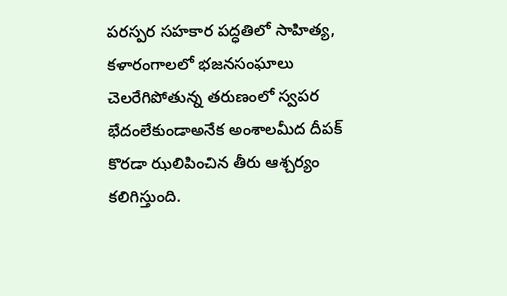పరస్పర సహకార పద్ధతిలో సాహిత్య, కళారంగాలలో భజనసంఘాలు చెలరేగిపోతున్న తరుణంలో స్వపర భేదంలేకుండాఅనేక అంశాలమీద దీపక్ కొరడా ఝలిపించిన తీరు ఆశ్చర్యం కలిగిస్తుంది.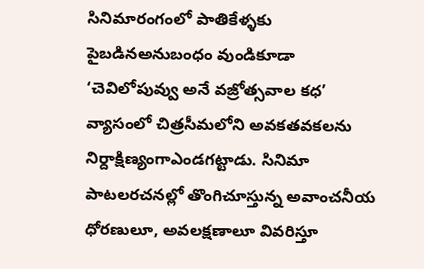సినిమారంగంలో పాతికేళ్ళకు పైబడినఅనుబంధం వుండికూడా ‘చెవిలోపువ్వు అనే వజ్రోత్సవాల కధ’ వ్యాసంలో చిత్రసీమలోని అవకతవకలను నిర్దాక్షిణ్యంగాఎండగట్టాడు. సినిమా పాటలరచనల్లో తొంగిచూస్తున్న అవాంచనీయ ధోరణులూ, అవలక్షణాలూ వివరిస్తూ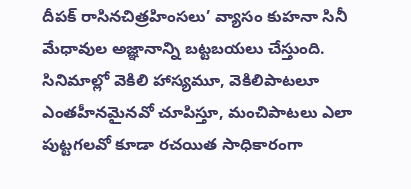దీపక్ రాసినచిత్రహింసలు’ వ్యాసం కుహనా సినీ మేధావుల అజ్ఞానాన్ని బట్టబయలు చేస్తుంది. సినిమాల్లో వెకిలి హాస్యమూ, వెకిలిపాటలూ ఎంతహీనమైనవో చూపిస్తూ, మంచిపాటలు ఎలా పుట్టగలవో కూడా రచయిత సాధికారంగా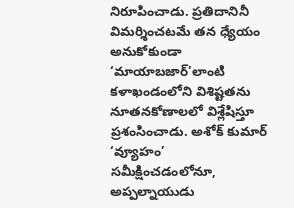నిరూపించాడు. ప్రతిదానినీ విమర్శించటమే తన ధ్యేయం అనుకోకుండా ‘మాయాబజార్’లాంటి కళాఖండంలోని విశిష్టతను నూతనకోణాలలో విశ్లేషిస్తూ ప్రశంసించాడు. అశోక్ కుమార్ ‘వ్యూహం’ సమీక్షించడంలోనూ, అప్పల్నాయుడు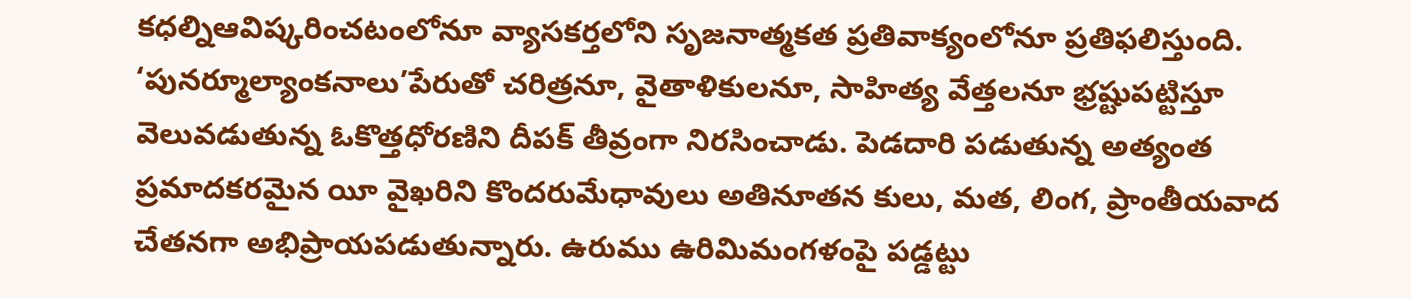కధల్నిఆవిష్కరించటంలోనూ వ్యాసకర్తలోని సృజనాత్మకత ప్రతివాక్యంలోనూ ప్రతిఫలిస్తుంది.
‘పునర్మూల్యాంకనాలు’పేరుతో చరిత్రనూ, వైతాళికులనూ, సాహిత్య వేత్తలనూ భ్రష్టుపట్టిస్తూ వెలువడుతున్న ఓకొత్తధోరణిని దీపక్ తీవ్రంగా నిరసించాడు. పెడదారి పడుతున్న అత్యంత ప్రమాదకరమైన యీ వైఖరిని కొందరుమేధావులు అతినూతన కులు, మత, లింగ, ప్రాంతీయవాద చేతనగా అభిప్రాయపడుతున్నారు. ఉరుము ఉరిమిమంగళంపై పడ్డట్టు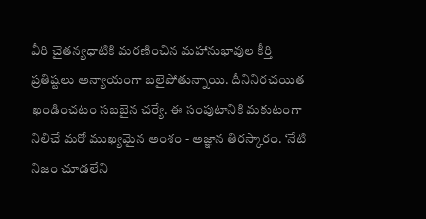వీరి చైతన్యధాటికి మరణించిన మహానుభావుల కీర్తి ప్రతిష్టలు అన్యాయంగా బలైపోతున్నాయి. దీనినిరచయిత ఖండించటం సబబైన చర్యే. ఈ సంపుటానికి మకుటంగా నిలిచే మరో ముఖ్యమైన అంశం - అజ్ఞాన తిరస్కారం. ‘నేటి నిజం చూడలేని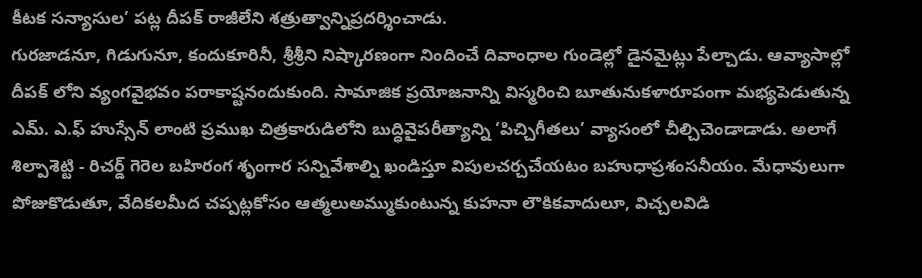కీటక సన్యాసుల’ పట్ల దీపక్ రాజీలేని శత్రుత్వాన్నిప్రదర్శించాడు.
గురజాడనూ, గిడుగునూ, కందుకూరినీ, శ్రీశ్రీని నిష్కారణంగా నిందించే దివాంధాల గుండెల్లో డైనమైట్లు పేల్చాడు. ఆవ్యాసాల్లో దీపక్ లోని వ్యంగవైభవం పరాకాష్టనందుకుంది. సామాజిక ప్రయోజనాన్ని విస్మరించి బూతునుకళారూపంగా మభ్యపెడుతున్న ఎమ్. ఎ.ఫ్ హుస్సేన్ లాంటి ప్రముఖ చిత్రకారుడిలోని బుద్ధివైపరీత్యాన్ని ‘పిచ్చిగీతలు’ వ్యాసంలో చీల్చిచెండాడాడు. అలాగే శిల్పాశెట్టి - రిచర్డ్ గెరెల బహిరంగ శృంగార సన్నివేశాల్ని ఖండిస్తూ విపులచర్చచేయటం బహుధాప్రశంసనీయం. మేధావులుగా పోజుకొడుతూ, వేదికలమీద చప్పట్లకోసం ఆత్మలుఅమ్ముకుంటున్న కుహనా లౌకికవాదులూ, విచ్చలవిడి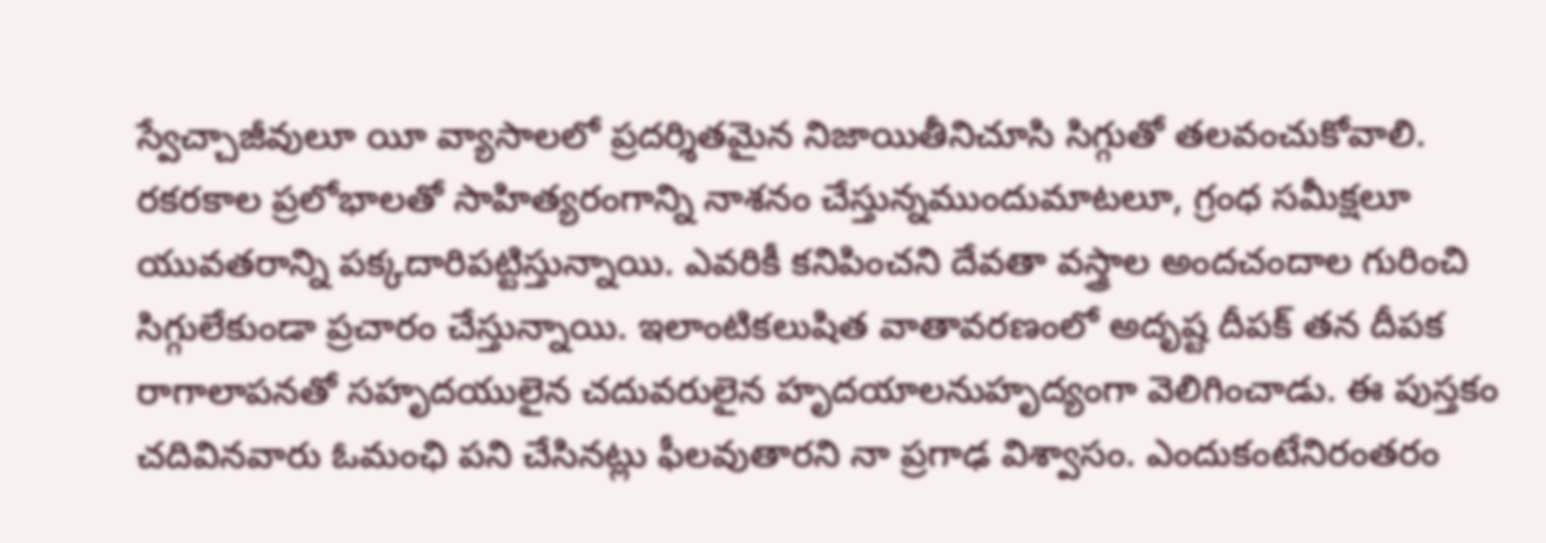స్వేచ్చాజీవులూ యీ వ్యాసాలలో ప్రదర్శితమైన నిజాయితీనిచూసి సిగ్గుతో తలవంచుకోవాలి.
రకరకాల ప్రలోభాలతో సాహిత్యరంగాన్ని నాశనం చేస్తున్నముందుమాటలూ, గ్రంధ సమీక్షలూ యువతరాన్ని పక్కదారిపట్టిస్తున్నాయి. ఎవరికీ కనిపించని దేవతా వస్త్రాల అందచందాల గురించి సిగ్గులేకుండా ప్రచారం చేస్తున్నాయి. ఇలాంటికలుషిత వాతావరణంలో అదృష్ట దీపక్ తన దీపక రాగాలాపనతో సహృదయులైన చదువరులైన హృదయాలనుహృద్యంగా వెలిగించాడు. ఈ పుస్తకం చదివినవారు ఓమంఛి పని చేసినట్లు ఫీలవుతారని నా ప్రగాఢ విశ్వాసం. ఎందుకంటేనిరంతరం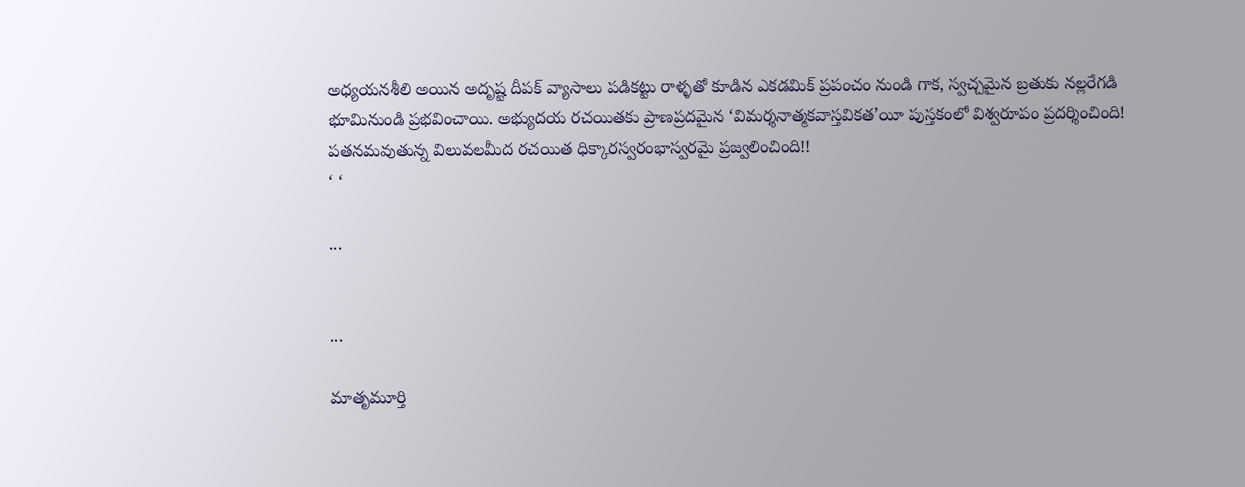అధ్యయనశీలి అయిన అదృష్ట దీపక్ వ్యాసాలు పడికట్టు రాళ్ళతో కూడిన ఎకడమిక్ ప్రపంచం నుండి గాక, స్వచ్చమైన బ్రతుకు నల్లరేగడి భూమినుండి ప్రభవించాయి. అభ్యుదయ రచయితకు ప్రాణప్రదమైన ‘విమర్శనాత్మకవాస్తవికత’యీ పుస్తకంలో విశ్వరూపం ప్రదర్శించింది! పతనమవుతున్న విలువలమీద రచయిత ధిక్కారస్వరంభాస్వరమై ప్రజ్వలించింది!!
‘ ‘

...


...

మాతృమూర్తి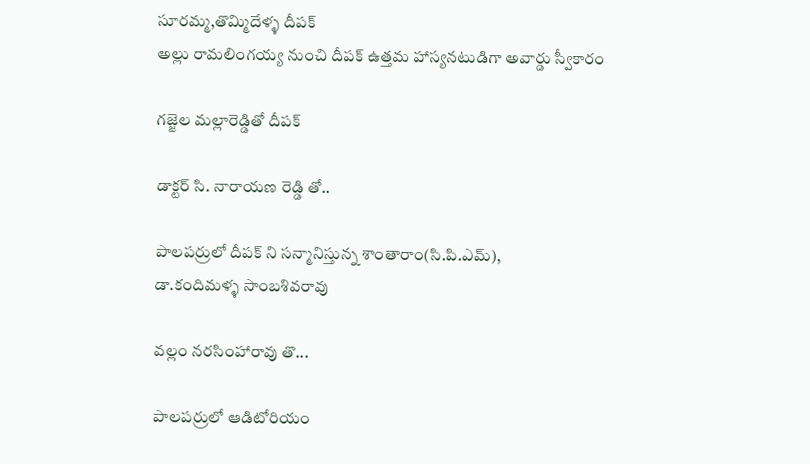సూరమ్మ,తొమ్మిదేళ్ళ దీపక్
అల్లు రామలింగయ్య నుంచి దీపక్ ఉత్తమ హాస్యనటుడిగా అవార్డు స్వీకారం

గజ్జెల మల్లారెడ్డితో దీపక్

డాక్టర్ సి. నారాయణ రెడ్డి తో..

పాలపర్రులో దీపక్ ని సన్మానిస్తున్న శాంతారాం(సి.పి.ఎమ్),
డా.కందిమళ్ళ సాంబశివరావు

వల్లం నరసింహారావు తొ...

పాలపర్రులో ఆడిటోరియం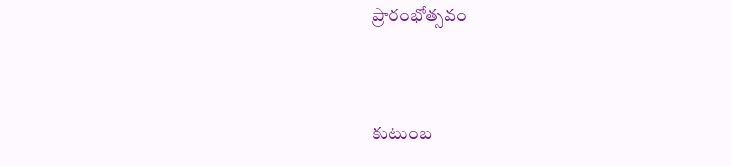ప్రారంభోత్సవం


కుటుంబ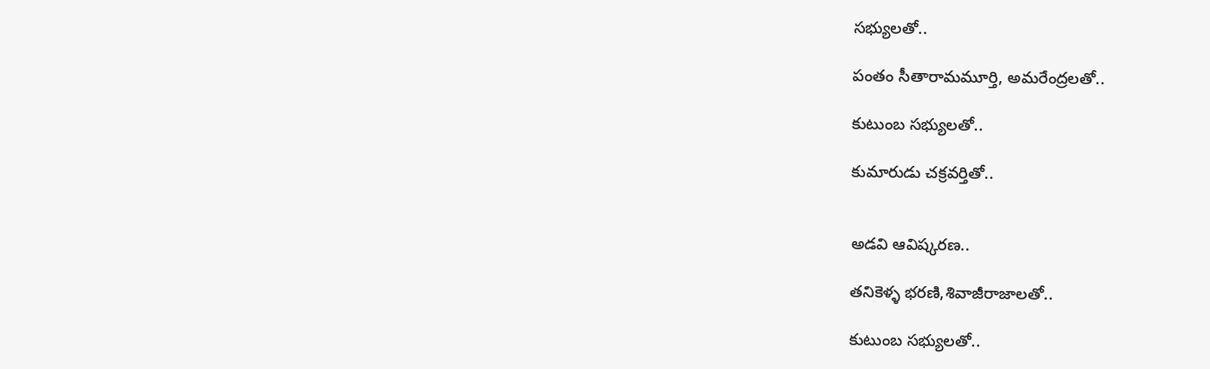సభ్యులతో..

పంతం సీతారామమూర్తి, అమరేంద్రలతో..

కుటుంబ సభ్యులతో..

కుమారుడు చక్రవర్తితో..


అడవి ఆవిష్కరణ..

తనికెళ్ళ భరణి,శివాజీరాజాలతో..

కుటుంబ సభ్యులతో..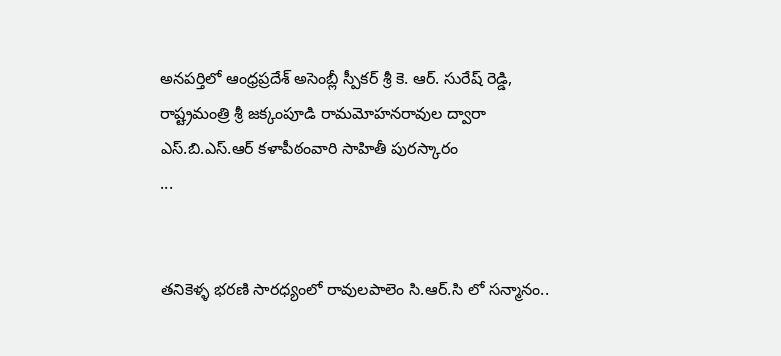అనపర్తిలో ఆంధ్రప్రదేశ్ అసెంబ్లీ స్పీకర్ శ్రీ కె. ఆర్. సురేష్ రెడ్డి,
రాష్ట్రమంత్రి శ్రీ జక్కంపూడి రామమోహనరావుల ద్వారా
ఎస్.బి.ఎస్.ఆర్ కళాపీఠంవారి సాహితీ పురస్కారం
...


తనికెళ్ళ భరణి సారధ్యంలో రావులపాలెం సి.ఆర్.సి లో సన్మానం..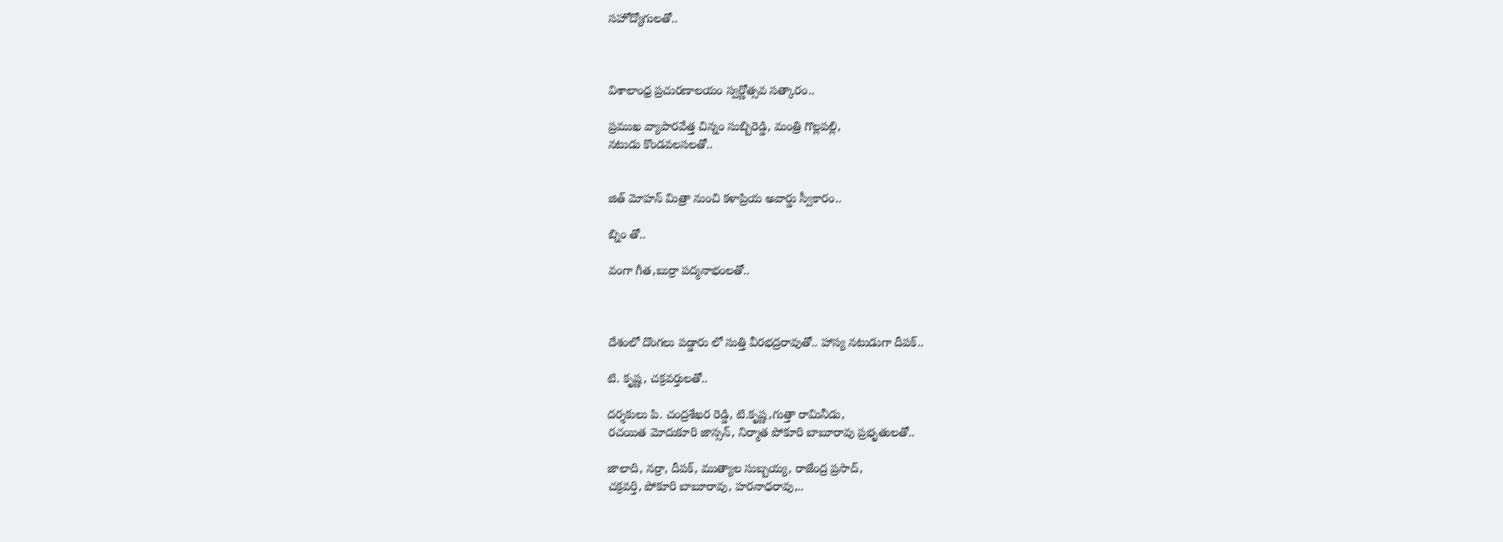సహోద్యోగులతో..



విశాలాంధ్ర ప్రచురణాలయం స్వర్ణోత్సవ సత్కారం..

ప్రముఖ వ్యాపారవేత్త చిన్నం సుబ్బిరెడ్డి, మంత్రి గొల్లపల్లి,
నటుడు కొండవలసలతో..


జిత్ మోహన్ మిత్రా నుంచి కళాప్రియ అవార్డు స్వీకారం..

బ్నిం తో..

వంగా గీత,బుర్రా పద్మనాభంలతో..



దేశంలో దొంగలు పడ్డారు లో సుత్తి వీరభద్రరావుతో.. హాస్య నటుడుగా దీపక్..

టి. కృష్ణ, చక్రవర్తులతో..

దర్శకులు పి. చంద్రశేఖర రెడ్డి, టి.కృష్ణ,గుత్తా రామినీడు,
రచయిత మోదుకూరి జాన్సన్, నిర్మాత పోకూరి బాబూరావు ప్రభృతులతో..

జాలాది, నర్రా, దీపక్, ముత్యాల సుబ్బయ్య, రాజేంద్ర ప్రసాద్,
చక్రవర్తి, పోకూరి బాబూరావు, హరనాధరావు,..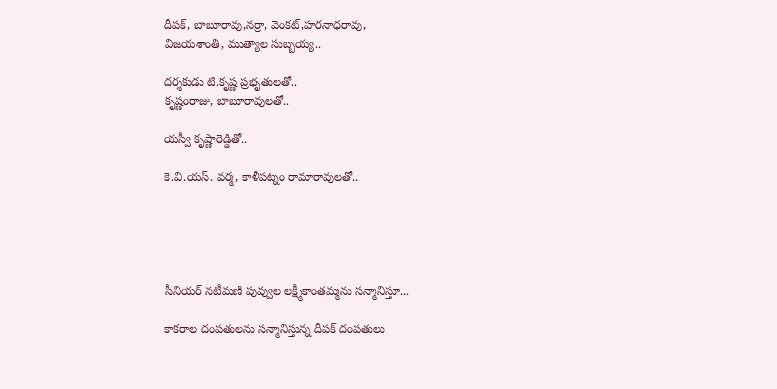దీపక్, బాబూరావు,నర్రా, వెంకట్,హరనాధరావు,
విజయశాంతి, ముత్యాల సుబ్బయ్య..

దర్శకుడు టి.కృష్ణ ప్రభృతులతో..
కృష్ణంరాజు, బాబూరావులతో..

యస్వీ కృష్ణారెడ్డితో..

కె.వి.యస్. వర్మ, కాళీపట్నం రామారావులతో..





సీనియర్ నటీమణి పువ్వుల లక్ష్మీకాంతమ్మను సన్మానిస్తూ...

కాకరాల దంపతులను సన్మానిస్తున్న దీపక్ దంపతులు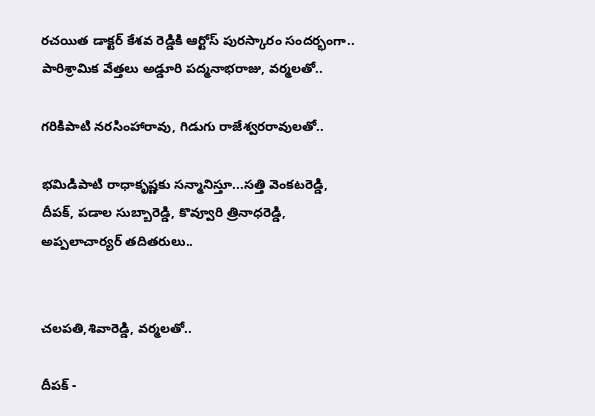రచయిత డాక్టర్ కేశవ రెడ్డికి ఆర్టోస్ పురస్కారం సందర్భంగా..
పారిశ్రామిక వేత్తలు అడ్డూరి పద్మనాభరాజు, వర్మలతో..

గరికిపాటి నరసింహారావు, గిడుగు రాజేశ్వరరావులతో..

భమిడిపాటి రాధాకృష్ణకు సన్మానిస్తూ...సత్తి వెంకటరెడ్డి,
దీపక్, పడాల సుబ్బారెడ్డి, కొవ్వూరి త్రినాధరెడ్డి,
అప్పలాచార్యర్ తదితరులు..


చలపతి,శివారెడ్డి, వర్మలతో..

దీపక్ -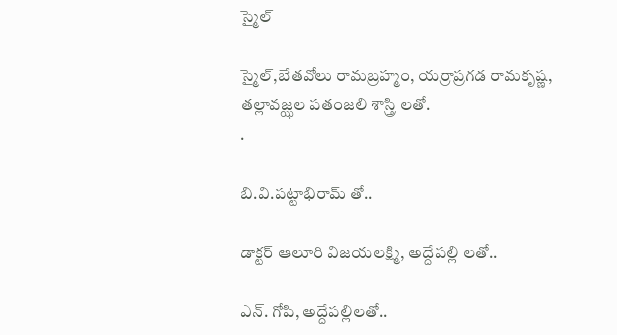స్మైల్

స్మైల్,బేతవోలు రామబ్రహ్మం, యర్రాప్రగడ రామకృష్ణ,
తల్లావజ్ఝల పతంజలి శాస్త్రి లతో.
.

బి.వి.పట్టాభిరామ్ తో..

డాక్టర్ ఆలూరి విజయలక్ష్మి, అద్దేపల్లి లతో..

ఎన్. గోపి, అద్దేపల్లిలతో..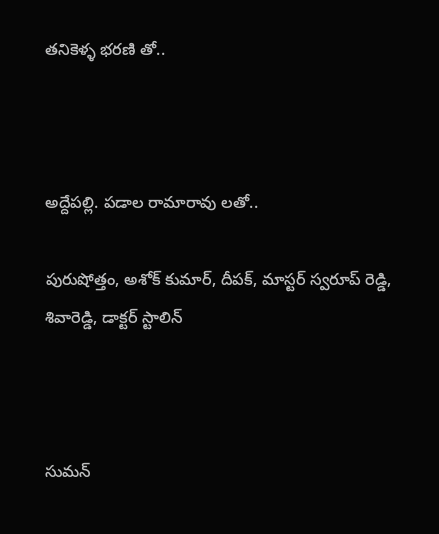తనికెళ్ళ భరణి తో..



అద్దేపల్లి. పడాల రామారావు లతో..

పురుషోత్తం, అశోక్ కుమార్, దీపక్, మాస్టర్ స్వరూప్ రెడ్డి,
శివారెడ్డి, డాక్టర్ స్టాలిన్



సుమన్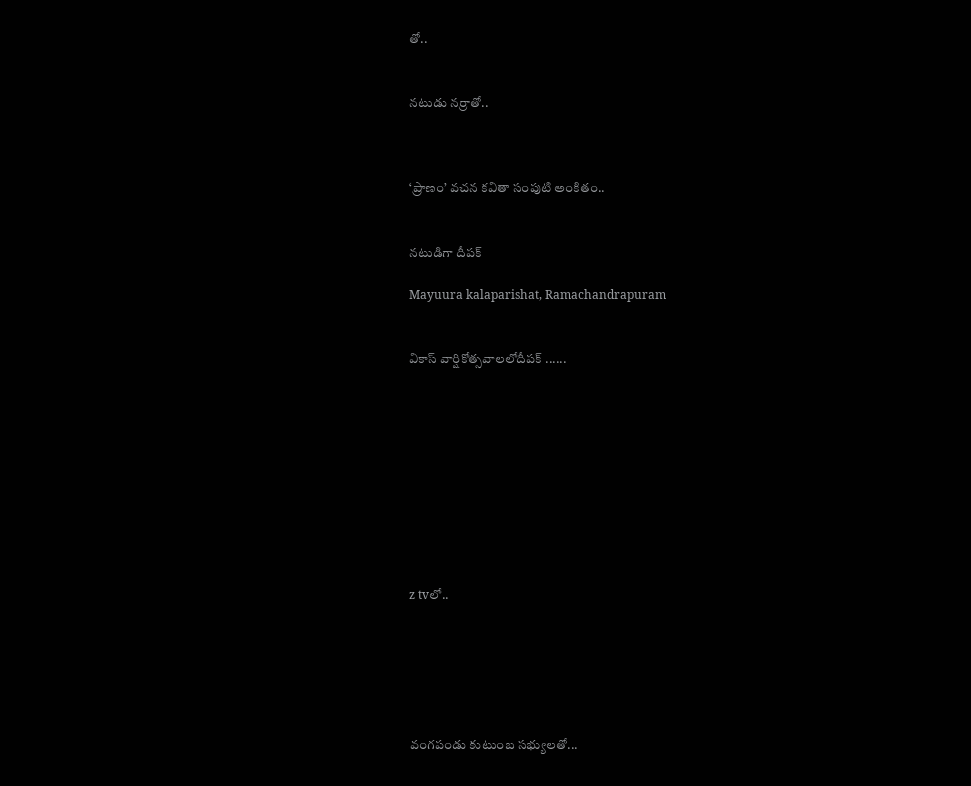తో..


నటుడు నర్రాతో..



‘ప్రాణం’ వచన కవితా సంపుటి అంకితం..


నటుడిగా దీపక్

Mayuura kalaparishat, Ramachandrapuram


వికాస్ వార్షికోత్సవాలలోదీపక్ ......










z tvలో..






వంగపండు కుటుంబ సభ్యులతో...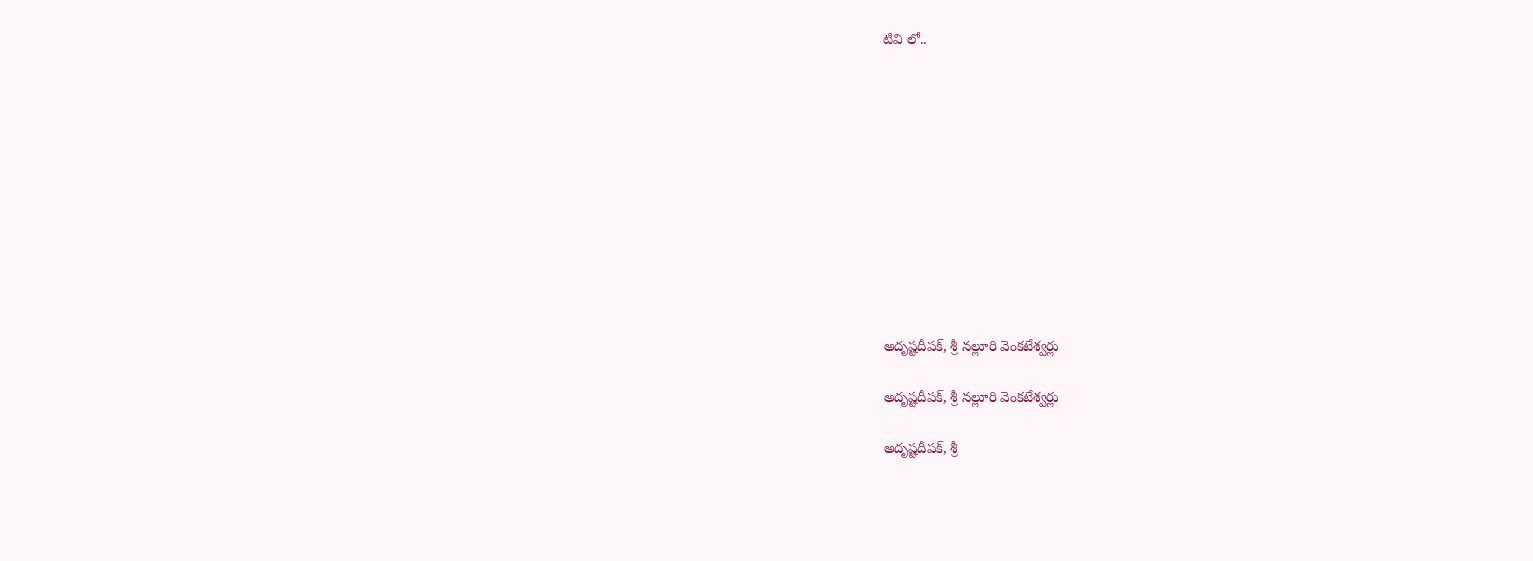టివి లో..











అదృష్టదీపక్, శ్రీ నల్లూరి వెంకటేశ్వర్లు

అదృష్టదీపక్, శ్రీ నల్లూరి వెంకటేశ్వర్లు

అదృష్టదీపక్, శ్రీ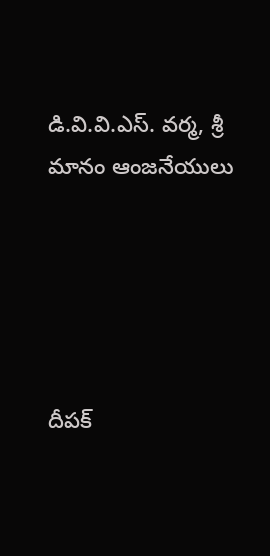డి.వి.వి.ఎస్. వర్మ, శ్రీ మానం ఆంజనేయులు





దీపక్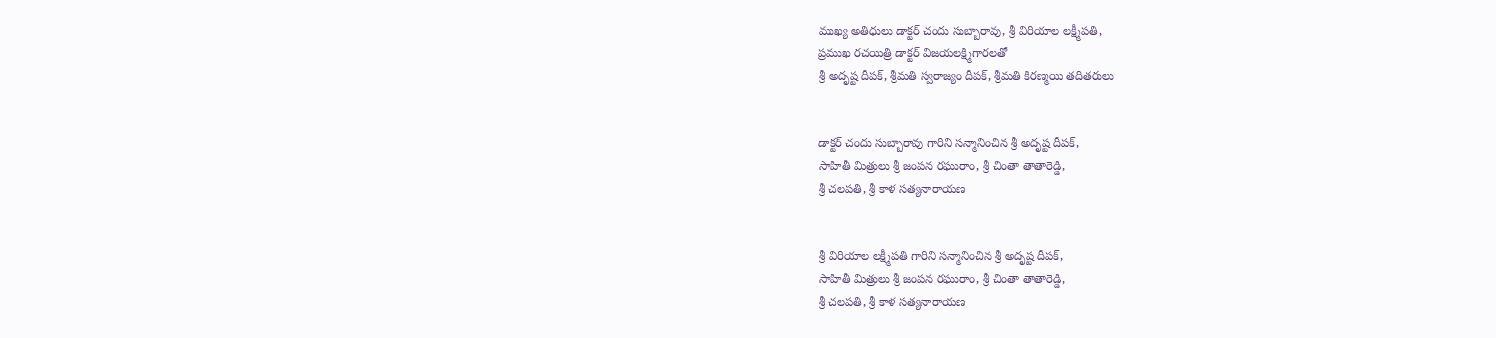ముఖ్య అతిధులు డాక్టర్ చందు సుబ్బారావు, శ్రీ విరియాల లక్ష్మీపతి,
ప్రముఖ రచయిత్రి డాక్టర్ విజయలక్ష్మిగారలతో
శ్రీ అదృష్ట దీపక్, శ్రీమతి స్వరాజ్యం దీపక్, శ్రీమతి కిరణ్మయి తదితరులు


డాక్టర్ చందు సుబ్బారావు గారిని సన్మానించిన శ్రీ అదృష్ట దీపక్,
సాహితీ మిత్రులు శ్రీ జంపన రఘురాం, శ్రీ చింతా తాతారెడ్డి,
శ్రీ చలపతి, శ్రీ కాళ సత్యనారాయణ


శ్రీ విరియాల లక్ష్మీపతి గారిని సన్మానించిన శ్రీ అదృష్ట దీపక్,
సాహితీ మిత్రులు శ్రీ జంపన రఘురాం, శ్రీ చింతా తాతారెడ్డి,
శ్రీ చలపతి, శ్రీ కాళ సత్యనారాయణ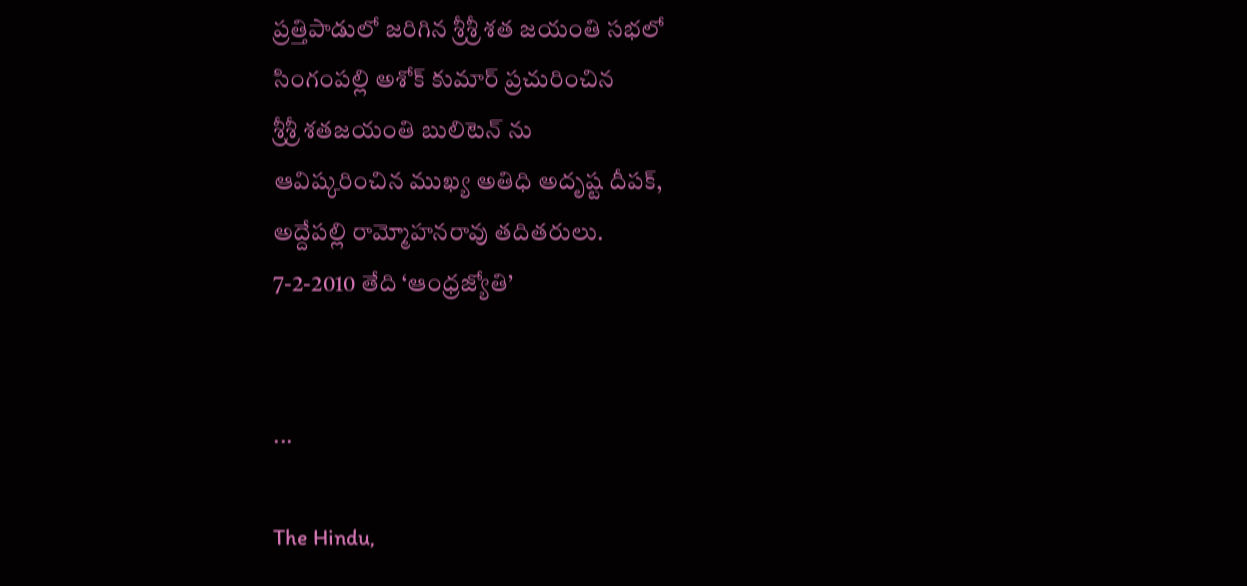ప్రత్తిపాడులో జరిగిన శ్రీశ్రీ శత జయంతి సభలో
సింగంపల్లి అశోక్ కుమార్ ప్రచురించిన
శ్రీశ్రీ శతజయంతి బులిటెన్ ను
ఆవిష్కరించిన ముఖ్య అతిధి అదృష్ట దీపక్,
అద్దేపల్లి రామ్మోహనరావు తదితరులు.
7-2-2010 తేది ‘ఆంధ్రజ్యోతి’


...

The Hindu,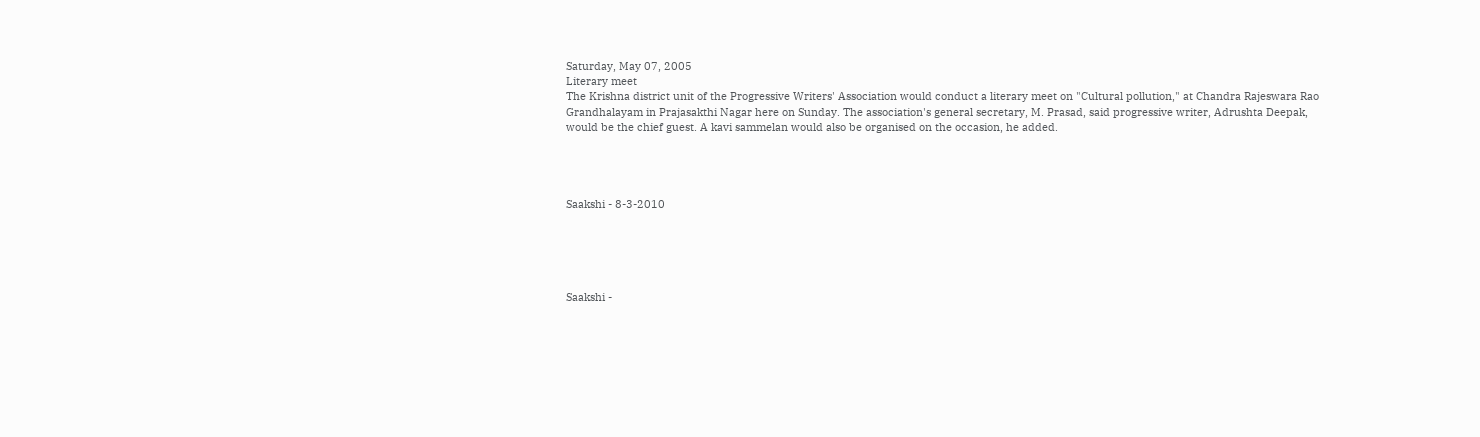Saturday, May 07, 2005
Literary meet
The Krishna district unit of the Progressive Writers' Association would conduct a literary meet on "Cultural pollution," at Chandra Rajeswara Rao
Grandhalayam in Prajasakthi Nagar here on Sunday. The association's general secretary, M. Prasad, said progressive writer, Adrushta Deepak, would be the chief guest. A kavi sammelan would also be organised on the occasion, he added.




Saakshi - 8-3-2010





Saakshi -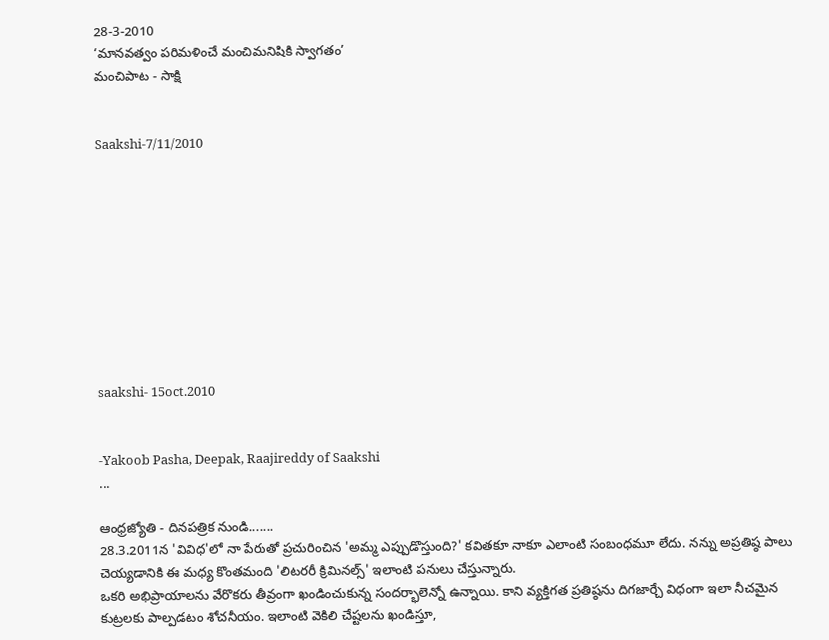28-3-2010
‘మానవత్వం పరిమళించే మంచిమనిషికి స్వాగతం’
మంచిపాట - సాక్షి


Saakshi-7/11/2010










saakshi- 15oct.2010


-Yakoob Pasha, Deepak, Raajireddy of Saakshi
...

ఆంధ్రజ్యోతి - దినపత్రిక నుండి.......
28.3.2011న 'వివిధ'లో నా పేరుతో ప్రచురించిన 'అమ్మ ఎప్పుడొస్తుంది?' కవితకూ నాకూ ఎలాంటి సంబంధమూ లేదు. నన్ను అప్రతిష్ఠ పాలు చెయ్యడానికి ఈ మధ్య కొంతమంది 'లిటరరీ క్రిమినల్స్' ఇలాంటి పనులు చేస్తున్నారు.
ఒకరి అభిప్రాయాలను వేరొకరు తీవ్రంగా ఖండించుకున్న సందర్భాలెన్నో ఉన్నాయి. కాని వ్యక్తిగత ప్రతిష్ఠను దిగజార్చే విధంగా ఇలా నీచమైన కుట్రలకు పాల్పడటం శోచనీయం. ఇలాంటి వెకిలి చేష్టలను ఖండిస్తూ,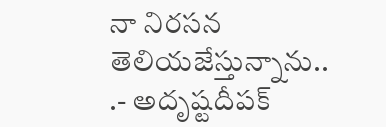నా నిరసన తెలియజేస్తున్నాను..
.- అదృష్టదీపక్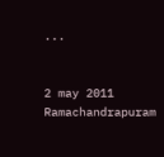...


2 may 2011 Ramachandrapuram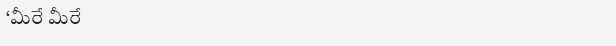‘మీరే మీరే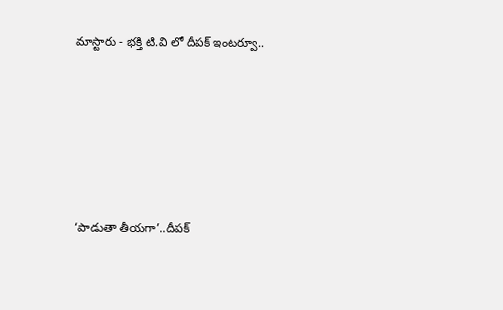మాస్టారు - భక్తి టి.వి లో దీపక్ ఇంటర్వూ..






‘పాడుతా తీయగా’..దీపక్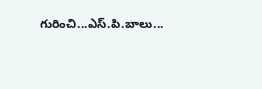గురించి...ఎస్.పి.బాలు...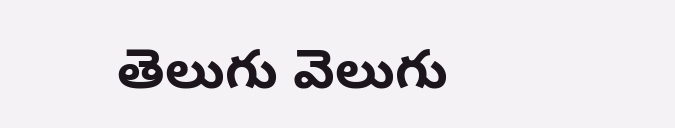తెలుగు వెలుగు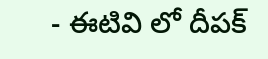- ఈటివి లో దీపక్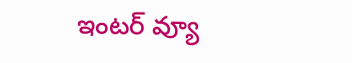ఇంటర్ వ్యూ